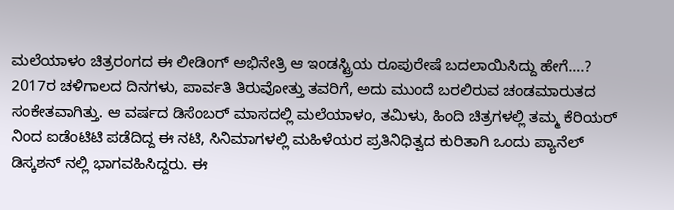ಮಲೆಯಾಳಂ ಚಿತ್ರರಂಗದ ಈ ಲೀಡಿಂಗ್ ಅಭಿನೇತ್ರಿ ಆ ಇಂಡಸ್ಟ್ರಿಯ ರೂಪುರೇಷೆ ಬದಲಾಯಿಸಿದ್ದು ಹೇಗೆ….?
2017ರ ಚಳಿಗಾಲದ ದಿನಗಳು, ಪಾರ್ವತಿ ತಿರುವೋತ್ತು ತವರಿಗೆ, ಅದು ಮುಂದೆ ಬರಲಿರುವ ಚಂಡಮಾರುತದ ಸಂಕೇತವಾಗಿತ್ತು. ಆ ವರ್ಷದ ಡಿಸೆಂಬರ್ ಮಾಸದಲ್ಲಿ ಮಲೆಯಾಳಂ, ತಮಿಳು, ಹಿಂದಿ ಚಿತ್ರಗಳಲ್ಲಿ ತಮ್ಮ ಕೆರಿಯರ್ ನಿಂದ ಐಡೆಂಟಿಟಿ ಪಡೆದಿದ್ದ ಈ ನಟಿ, ಸಿನಿಮಾಗಳಲ್ಲಿ ಮಹಿಳೆಯರ ಪ್ರತಿನಿಧಿತ್ವದ ಕುರಿತಾಗಿ ಒಂದು ಪ್ಯಾನೆಲ್ ಡಿಸ್ಕಶನ್ ನಲ್ಲಿ ಭಾಗವಹಿಸಿದ್ದರು. ಈ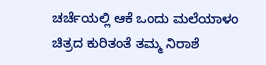ಚರ್ಚೆಯಲ್ಲಿ ಆಕೆ ಒಂದು ಮಲೆಯಾಳಂ ಚಿತ್ರದ ಕುರಿತಂತೆ ತಮ್ಮ ನಿರಾಶೆ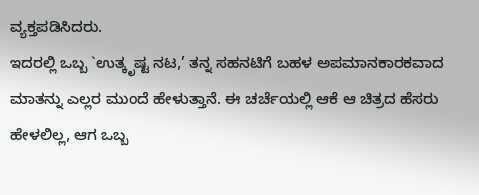ವ್ಯಕ್ತಪಡಿಸಿದರು.
ಇದರಲ್ಲಿ ಒಬ್ಬ `ಉತ್ಕೃಷ್ಟ ನಟ,’ ತನ್ನ ಸಹನಟಿಗೆ ಬಹಳ ಅಪಮಾನಕಾರಕವಾದ ಮಾತನ್ನು ಎಲ್ಲರ ಮುಂದೆ ಹೇಳುತ್ತಾನೆ. ಈ ಚರ್ಚೆಯಲ್ಲಿ ಆಕೆ ಆ ಚಿತ್ರದ ಹೆಸರು ಹೇಳಲಿಲ್ಲ, ಆಗ ಒಬ್ಬ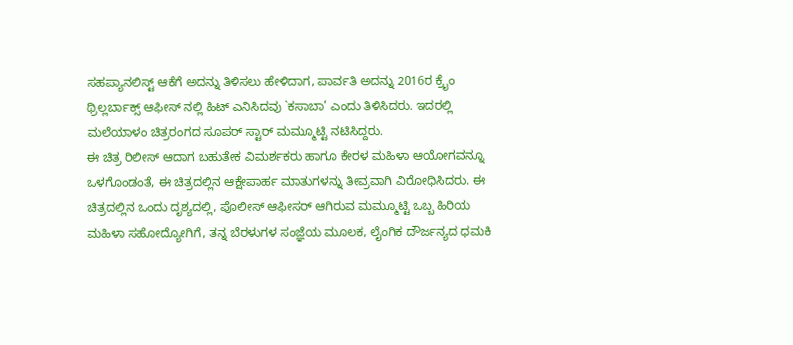ಸಹಪ್ಯಾನಲಿಸ್ಟ್ ಆಕೆಗೆ ಅದನ್ನು ತಿಳಿಸಲು ಹೇಳಿದಾಗ, ಪಾರ್ವತಿ ಅದನ್ನು 2016ರ ಕ್ರೈಂ ಥ್ರಿಲ್ಲರ್ಬಾಕ್ಸ್ ಆಫೀಸ್ ನಲ್ಲಿ ಹಿಟ್ ಎನಿಸಿದವು `ಕಸಾಬಾ’ ಎಂದು ತಿಳಿಸಿದರು. ಇದರಲ್ಲಿ ಮಲೆಯಾಳಂ ಚಿತ್ರರಂಗದ ಸೂಪರ್ ಸ್ಟಾರ್ ಮಮ್ಮೂಟ್ಟಿ ನಟಿಸಿದ್ದರು.
ಈ ಚಿತ್ರ ರಿಲೀಸ್ ಆದಾಗ ಬಹುತೇಕ ವಿಮರ್ಶಕರು ಹಾಗೂ ಕೇರಳ ಮಹಿಳಾ ಆಯೋಗವನ್ನೂ ಒಳಗೊಂಡಂತೆ, ಈ ಚಿತ್ರದಲ್ಲಿನ ಆಕ್ಷೇಪಾರ್ಹ ಮಾತುಗಳನ್ನು ತೀವ್ರವಾಗಿ ವಿರೋಧಿಸಿದರು. ಈ ಚಿತ್ರದಲ್ಲಿನ ಒಂದು ದೃಶ್ಯದಲ್ಲಿ, ಪೊಲೀಸ್ ಆಫೀಸರ್ ಆಗಿರುವ ಮಮ್ಮೂಟ್ಟಿ ಒಬ್ಬ ಹಿರಿಯ ಮಹಿಳಾ ಸಹೋದ್ಯೋಗಿಗೆ, ತನ್ನ ಬೆರಳುಗಳ ಸಂಜ್ಞೆಯ ಮೂಲಕ, ಲೈಂಗಿಕ ದೌರ್ಜನ್ಯದ ಧಮಕಿ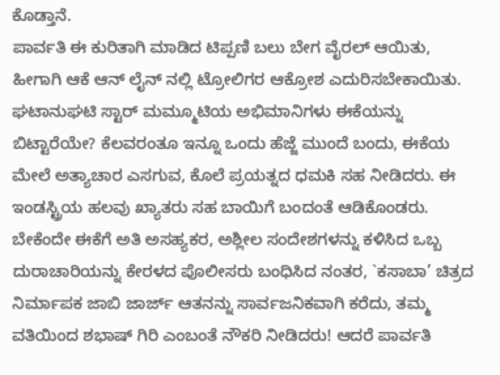ಕೊಡ್ತಾನೆ.
ಪಾರ್ವತಿ ಈ ಕುರಿತಾಗಿ ಮಾಡಿದ ಟಿಪ್ಪಣಿ ಬಲು ಬೇಗ ವೈರಲ್ ಆಯಿತು, ಹೀಗಾಗಿ ಆಕೆ ಆನ್ ಲೈನ್ ನಲ್ಲಿ ಟ್ರೋಲಿಗರ ಆಕ್ರೋಶ ಎದುರಿಸಬೇಕಾಯಿತು. ಘಟಾನುಘಟಿ ಸ್ಟಾರ್ ಮಮ್ಮೂಟಿಯ ಅಭಿಮಾನಿಗಳು ಈಕೆಯನ್ನು ಬಿಟ್ಟಾರೆಯೇ? ಕೆಲವರಂತೂ ಇನ್ನೂ ಒಂದು ಹೆಜ್ಜೆ ಮುಂದೆ ಬಂದು, ಈಕೆಯ ಮೇಲೆ ಅತ್ಯಾಚಾರ ಎಸಗುವ, ಕೊಲೆ ಪ್ರಯತ್ನದ ಧಮಕಿ ಸಹ ನೀಡಿದರು. ಈ ಇಂಡಸ್ಟ್ರಿಯ ಹಲವು ಖ್ಯಾತರು ಸಹ ಬಾಯಿಗೆ ಬಂದಂತೆ ಆಡಿಕೊಂಡರು. ಬೇಕೆಂದೇ ಈಕೆಗೆ ಅತಿ ಅಸಹ್ಯಕರ, ಅಶ್ಲೀಲ ಸಂದೇಶಗಳನ್ನು ಕಳಿಸಿದ ಒಬ್ಬ ದುರಾಚಾರಿಯನ್ನು ಕೇರಳದ ಪೊಲೀಸರು ಬಂಧಿಸಿದ ನಂತರ, `ಕಸಾಬಾ’ ಚಿತ್ರದ ನಿರ್ಮಾಪಕ ಜಾಬಿ ಜಾರ್ಜ್ ಆತನನ್ನು ಸಾರ್ವಜನಿಕವಾಗಿ ಕರೆದು, ತಮ್ಮ ವತಿಯಿಂದ ಶಭಾಷ್ ಗಿರಿ ಎಂಬಂತೆ ನೌಕರಿ ನೀಡಿದರು! ಆದರೆ ಪಾರ್ವತಿ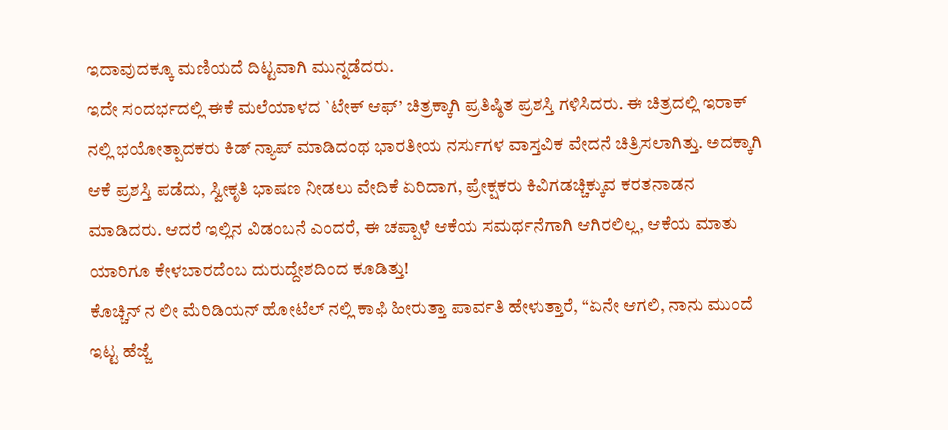ಇದಾವುದಕ್ಕೂ ಮಣಿಯದೆ ದಿಟ್ಟವಾಗಿ ಮುನ್ನಡೆದರು.
ಇದೇ ಸಂದರ್ಭದಲ್ಲಿ ಈಕೆ ಮಲೆಯಾಳದ `ಟೇಕ್ ಆಫ್’ ಚಿತ್ರಕ್ಕಾಗಿ ಪ್ರತಿಷ್ಠಿತ ಪ್ರಶಸ್ತಿ ಗಳಿಸಿದರು. ಈ ಚಿತ್ರದಲ್ಲಿ ಇರಾಕ್ ನಲ್ಲಿ ಭಯೋತ್ಪಾದಕರು ಕಿಡ್ ನ್ಯಾಪ್ ಮಾಡಿದಂಥ ಭಾರತೀಯ ನರ್ಸುಗಳ ವಾಸ್ತವಿಕ ವೇದನೆ ಚಿತ್ರಿಸಲಾಗಿತ್ತು. ಅದಕ್ಕಾಗಿ ಆಕೆ ಪ್ರಶಸ್ತಿ ಪಡೆದು, ಸ್ವೀಕೃತಿ ಭಾಷಣ ನೀಡಲು ವೇದಿಕೆ ಏರಿದಾಗ, ಪ್ರೇಕ್ಷಕರು ಕಿವಿಗಡಚ್ಚಿಕ್ಕುವ ಕರತನಾಡನ ಮಾಡಿದರು. ಆದರೆ ಇಲ್ಲಿನ ವಿಡಂಬನೆ ಎಂದರೆ, ಈ ಚಪ್ಪಾಳೆ ಆಕೆಯ ಸಮರ್ಥನೆಗಾಗಿ ಆಗಿರಲಿಲ್ಲ, ಆಕೆಯ ಮಾತು ಯಾರಿಗೂ ಕೇಳಬಾರದೆಂಬ ದುರುದ್ದೇಶದಿಂದ ಕೂಡಿತ್ತು!
ಕೊಚ್ಚಿನ್ ನ ಲೀ ಮೆರಿಡಿಯನ್ ಹೋಟೆಲ್ ನಲ್ಲಿ ಕಾಫಿ ಹೀರುತ್ತಾ ಪಾರ್ವತಿ ಹೇಳುತ್ತಾರೆ, “ಏನೇ ಆಗಲಿ, ನಾನು ಮುಂದೆ ಇಟ್ಟ ಹೆಜ್ಜೆ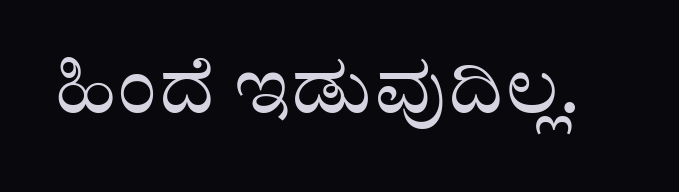ಹಿಂದೆ ಇಡುವುದಿಲ್ಲ.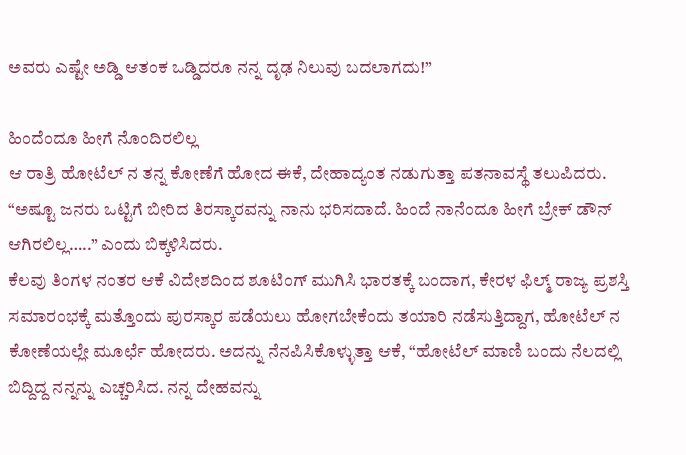ಅವರು ಎಷ್ಟೇ ಅಡ್ಡಿ ಆತಂಕ ಒಡ್ಡಿದರೂ ನನ್ನ ದೃಢ ನಿಲುವು ಬದಲಾಗದು!”

ಹಿಂದೆಂದೂ ಹೀಗೆ ನೊಂದಿರಲಿಲ್ಲ
ಆ ರಾತ್ರಿ ಹೋಟೆಲ್ ನ ತನ್ನ ಕೋಣೆಗೆ ಹೋದ ಈಕೆ, ದೇಹಾದ್ಯಂತ ನಡುಗುತ್ತಾ ಪತನಾವಸ್ಥೆ ತಲುಪಿದರು.
“ಅಷ್ಟೂ ಜನರು ಒಟ್ಟಿಗೆ ಬೀರಿದ ತಿರಸ್ಕಾರವನ್ನು ನಾನು ಭರಿಸದಾದೆ. ಹಿಂದೆ ನಾನೆಂದೂ ಹೀಗೆ ಬ್ರೇಕ್ ಡೌನ್ ಆಗಿರಲಿಲ್ಲ…..” ಎಂದು ಬಿಕ್ಕಳಿಸಿದರು.
ಕೆಲವು ತಿಂಗಳ ನಂತರ ಆಕೆ ವಿದೇಶದಿಂದ ಶೂಟಿಂಗ್ ಮುಗಿಸಿ ಭಾರತಕ್ಕೆ ಬಂದಾಗ, ಕೇರಳ ಫಿಲ್ಮ್ ರಾಜ್ಯ ಪ್ರಶಸ್ತಿ ಸಮಾರಂಭಕ್ಕೆ ಮತ್ತೊಂದು ಪುರಸ್ಕಾರ ಪಡೆಯಲು ಹೋಗಬೇಕೆಂದು ತಯಾರಿ ನಡೆಸುತ್ತಿದ್ದಾಗ, ಹೋಟೆಲ್ ನ ಕೋಣೆಯಲ್ಲೇ ಮೂರ್ಛೆ ಹೋದರು. ಅದನ್ನು ನೆನಪಿಸಿಕೊಳ್ಳುತ್ತಾ ಆಕೆ, “ಹೋಟೆಲ್ ಮಾಣಿ ಬಂದು ನೆಲದಲ್ಲಿ ಬಿದ್ದಿದ್ದ ನನ್ನನ್ನು ಎಚ್ಚರಿಸಿದ. ನನ್ನ ದೇಹವನ್ನು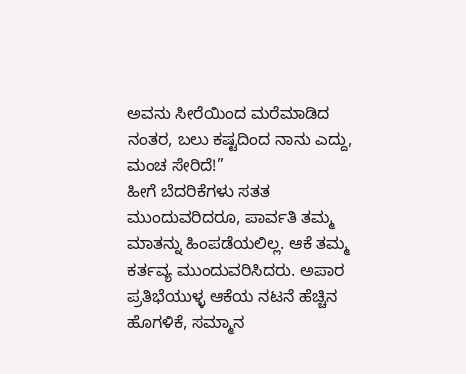ಅವನು ಸೀರೆಯಿಂದ ಮರೆಮಾಡಿದ ನಂತರ, ಬಲು ಕಷ್ಟದಿಂದ ನಾನು ಎದ್ದು, ಮಂಚ ಸೇರಿದೆ!”
ಹೀಗೆ ಬೆದರಿಕೆಗಳು ಸತತ ಮುಂದುವರಿದರೂ, ಪಾರ್ವತಿ ತಮ್ಮ ಮಾತನ್ನು ಹಿಂಪಡೆಯಲಿಲ್ಲ. ಆಕೆ ತಮ್ಮ ಕರ್ತವ್ಯ ಮುಂದುವರಿಸಿದರು. ಅಪಾರ ಪ್ರತಿಭೆಯುಳ್ಳ ಆಕೆಯ ನಟನೆ ಹೆಚ್ಚಿನ ಹೊಗಳಿಕೆ, ಸಮ್ಮಾನ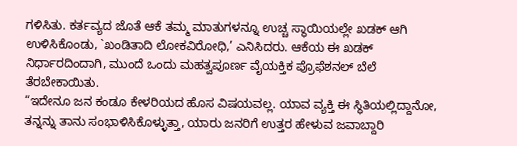ಗಳಿಸಿತು. ಕರ್ತವ್ಯದ ಜೊತೆ ಆಕೆ ತಮ್ಮ ಮಾತುಗಳನ್ನೂ ಉಚ್ಚ ಸ್ಥಾಯಿಯಲ್ಲೇ ಖಡಕ್ ಆಗಿ ಉಳಿಸಿಕೊಂಡು, `ಖಂಡಿತಾದಿ ಲೋಕವಿರೋಧಿ,’ ಎನಿಸಿದರು. ಆಕೆಯ ಈ ಖಡಕ್ ನಿರ್ಧಾರದಿಂದಾಗಿ, ಮುಂದೆ ಒಂದು ಮಹತ್ವಪೂರ್ಣ ವೈಯಕ್ತಿಕ ಪ್ರೊಫೆಶನಲ್ ಬೆಲೆ ತೆರಬೇಕಾಯಿತು.
“ಇದೇನೂ ಜನ ಕಂಡೂ ಕೇಳರಿಯದ ಹೊಸ ವಿಷಯವಲ್ಲ. ಯಾವ ವ್ಯಕ್ತಿ ಈ ಸ್ಥಿತಿಯಲ್ಲಿದ್ದಾನೋ, ತನ್ನನ್ನು ತಾನು ಸಂಭಾಳಿಸಿಕೊಳ್ಳುತ್ತಾ, ಯಾರು ಜನರಿಗೆ ಉತ್ತರ ಹೇಳುವ ಜವಾಬ್ದಾರಿ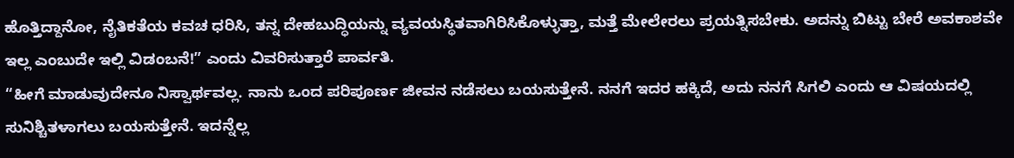ಹೊತ್ತಿದ್ದಾನೋ, ನೈತಿಕತೆಯ ಕವಚ ಧರಿಸಿ, ತನ್ನ ದೇಹಬುದ್ಧಿಯನ್ನು ವ್ಯವಯಸ್ಥಿತವಾಗಿರಿಸಿಕೊಳ್ಳುತ್ತಾ, ಮತ್ತೆ ಮೇಲೇರಲು ಪ್ರಯತ್ನಿಸಬೇಕು. ಅದನ್ನು ಬಿಟ್ಟು ಬೇರೆ ಅವಕಾಶವೇ ಇಲ್ಲ ಎಂಬುದೇ ಇಲ್ಲಿ ವಿಡಂಬನೆ!” ಎಂದು ವಿವರಿಸುತ್ತಾರೆ ಪಾರ್ವತಿ.
“ಹೀಗೆ ಮಾಡುವುದೇನೂ ನಿಸ್ವಾರ್ಥವಲ್ಲ. ನಾನು ಒಂದ ಪರಿಪೂರ್ಣ ಜೀವನ ನಡೆಸಲು ಬಯಸುತ್ತೇನೆ. ನನಗೆ ಇದರ ಹಕ್ಕಿದೆ, ಅದು ನನಗೆ ಸಿಗಲಿ ಎಂದು ಆ ವಿಷಯದಲ್ಲಿ ಸುನಿಶ್ಚಿತಳಾಗಲು ಬಯಸುತ್ತೇನೆ. ಇದನ್ನೆಲ್ಲ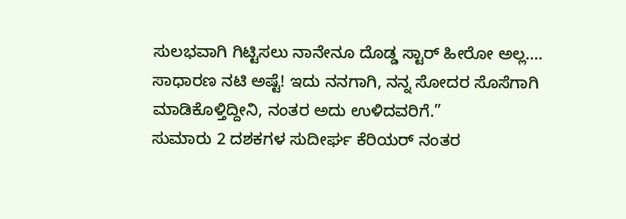ಸುಲಭವಾಗಿ ಗಿಟ್ಟಿಸಲು ನಾನೇನೂ ದೊಡ್ಡ ಸ್ಟಾರ್ ಹೀರೋ ಅಲ್ಲ…. ಸಾಧಾರಣ ನಟಿ ಅಷ್ಟೆ! ಇದು ನನಗಾಗಿ, ನನ್ನ ಸೋದರ ಸೊಸೆಗಾಗಿ ಮಾಡಿಕೊಳ್ತಿದ್ದೀನಿ, ನಂತರ ಅದು ಉಳಿದವರಿಗೆ.”
ಸುಮಾರು 2 ದಶಕಗಳ ಸುದೀರ್ಘ ಕೆರಿಯರ್ ನಂತರ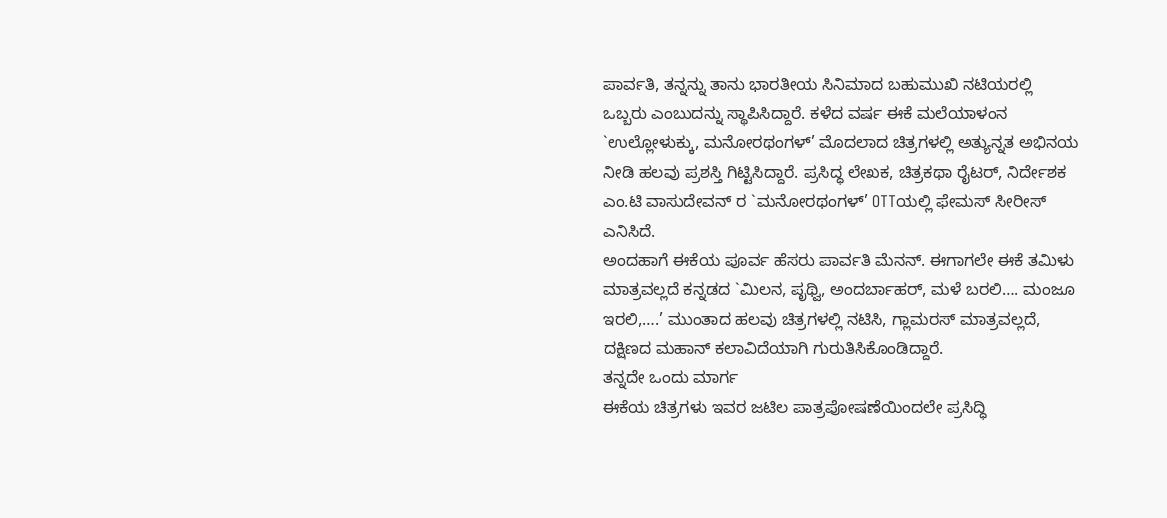ಪಾರ್ವತಿ, ತನ್ನನ್ನು ತಾನು ಭಾರತೀಯ ಸಿನಿಮಾದ ಬಹುಮುಖಿ ನಟಿಯರಲ್ಲಿ ಒಬ್ಬರು ಎಂಬುದನ್ನು ಸ್ಥಾಪಿಸಿದ್ದಾರೆ. ಕಳೆದ ವರ್ಷ ಈಕೆ ಮಲೆಯಾಳಂನ `ಉಲ್ಲೋಳುಕ್ಕು, ಮನೋರಥಂಗಳ್’ ಮೊದಲಾದ ಚಿತ್ರಗಳಲ್ಲಿ ಅತ್ಯುನ್ನತ ಅಭಿನಯ ನೀಡಿ ಹಲವು ಪ್ರಶಸ್ತಿ ಗಿಟ್ಟಿಸಿದ್ದಾರೆ. ಪ್ರಸಿದ್ಧ ಲೇಖಕ, ಚಿತ್ರಕಥಾ ರೈಟರ್, ನಿರ್ದೇಶಕ ಎಂ.ಟಿ ವಾಸುದೇವನ್ ರ `ಮನೋರಥಂಗಳ್’ OTTಯಲ್ಲಿ ಫೇಮಸ್ ಸೀರೀಸ್ ಎನಿಸಿದೆ.
ಅಂದಹಾಗೆ ಈಕೆಯ ಪೂರ್ವ ಹೆಸರು ಪಾರ್ವತಿ ಮೆನನ್. ಈಗಾಗಲೇ ಈಕೆ ತಮಿಳು ಮಾತ್ರವಲ್ಲದೆ ಕನ್ನಡದ `ಮಿಲನ, ಪೃಥ್ವಿ, ಅಂದರ್ಬಾಹರ್, ಮಳೆ ಬರಲಿ…. ಮಂಜೂ ಇರಲಿ,….’ ಮುಂತಾದ ಹಲವು ಚಿತ್ರಗಳಲ್ಲಿ ನಟಿಸಿ, ಗ್ಲಾಮರಸ್ ಮಾತ್ರವಲ್ಲದೆ, ದಕ್ಷಿಣದ ಮಹಾನ್ ಕಲಾವಿದೆಯಾಗಿ ಗುರುತಿಸಿಕೊಂಡಿದ್ದಾರೆ.
ತನ್ನದೇ ಒಂದು ಮಾರ್ಗ
ಈಕೆಯ ಚಿತ್ರಗಳು ಇವರ ಜಟಿಲ ಪಾತ್ರಪೋಷಣೆಯಿಂದಲೇ ಪ್ರಸಿದ್ಧಿ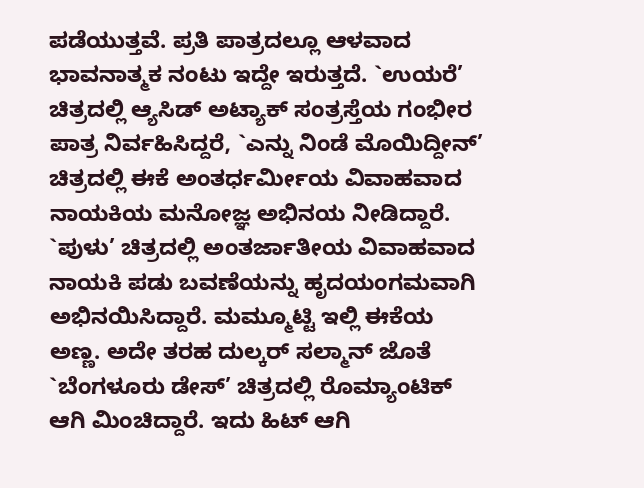ಪಡೆಯುತ್ತವೆ. ಪ್ರತಿ ಪಾತ್ರದಲ್ಲೂ ಆಳವಾದ ಭಾವನಾತ್ಮಕ ನಂಟು ಇದ್ದೇ ಇರುತ್ತದೆ. `ಉಯರೆ’ ಚಿತ್ರದಲ್ಲಿ ಆ್ಯಸಿಡ್ ಅಟ್ಯಾಕ್ ಸಂತ್ರಸ್ತೆಯ ಗಂಭೀರ ಪಾತ್ರ ನಿರ್ವಹಿಸಿದ್ದರೆ, `ಎನ್ನು ನಿಂಡೆ ಮೊಯಿದ್ದೀನ್’ ಚಿತ್ರದಲ್ಲಿ ಈಕೆ ಅಂತರ್ಧರ್ಮೀಯ ವಿವಾಹವಾದ ನಾಯಕಿಯ ಮನೋಜ್ಞ ಅಭಿನಯ ನೀಡಿದ್ದಾರೆ. `ಪುಳು’ ಚಿತ್ರದಲ್ಲಿ ಅಂತರ್ಜಾತೀಯ ವಿವಾಹವಾದ ನಾಯಕಿ ಪಡು ಬವಣೆಯನ್ನು ಹೃದಯಂಗಮವಾಗಿ ಅಭಿನಯಿಸಿದ್ದಾರೆ. ಮಮ್ಮೂಟ್ಟಿ ಇಲ್ಲಿ ಈಕೆಯ ಅಣ್ಣ. ಅದೇ ತರಹ ದುಲ್ಕರ್ ಸಲ್ಮಾನ್ ಜೊತೆ `ಬೆಂಗಳೂರು ಡೇಸ್’ ಚಿತ್ರದಲ್ಲಿ ರೊಮ್ಯಾಂಟಿಕ್ ಆಗಿ ಮಿಂಚಿದ್ದಾರೆ. ಇದು ಹಿಟ್ ಆಗಿ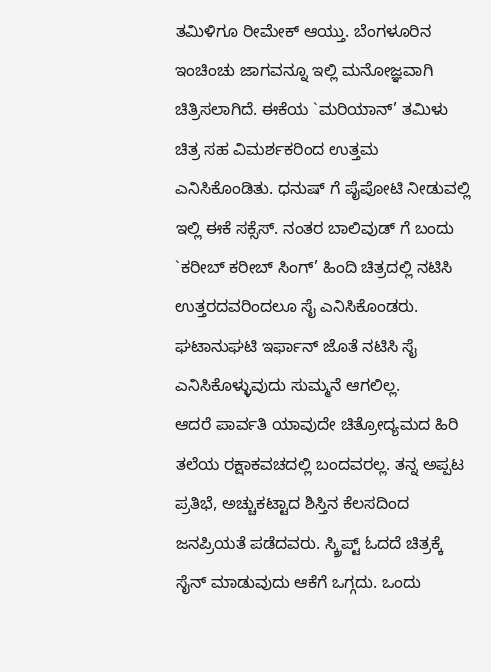ತಮಿಳಿಗೂ ರೀಮೇಕ್ ಆಯ್ತು. ಬೆಂಗಳೂರಿನ ಇಂಚಿಂಚು ಜಾಗವನ್ನೂ ಇಲ್ಲಿ ಮನೋಜ್ಞವಾಗಿ ಚಿತ್ರಿಸಲಾಗಿದೆ. ಈಕೆಯ `ಮರಿಯಾನ್’ ತಮಿಳು ಚಿತ್ರ ಸಹ ವಿಮರ್ಶಕರಿಂದ ಉತ್ತಮ ಎನಿಸಿಕೊಂಡಿತು. ಧನುಷ್ ಗೆ ಪೈಪೋಟಿ ನೀಡುವಲ್ಲಿ ಇಲ್ಲಿ ಈಕೆ ಸಕ್ಸೆಸ್. ನಂತರ ಬಾಲಿವುಡ್ ಗೆ ಬಂದು `ಕರೀಬ್ ಕರೀಬ್ ಸಿಂಗ್’ ಹಿಂದಿ ಚಿತ್ರದಲ್ಲಿ ನಟಿಸಿ ಉತ್ತರದವರಿಂದಲೂ ಸೈ ಎನಿಸಿಕೊಂಡರು. ಘಟಾನುಘಟಿ ಇರ್ಫಾನ್ ಜೊತೆ ನಟಿಸಿ ಸೈ ಎನಿಸಿಕೊಳ್ಳುವುದು ಸುಮ್ಮನೆ ಆಗಲಿಲ್ಲ.
ಆದರೆ ಪಾರ್ವತಿ ಯಾವುದೇ ಚಿತ್ರೋದ್ಯಮದ ಹಿರಿ ತಲೆಯ ರಕ್ಷಾಕವಚದಲ್ಲಿ ಬಂದವರಲ್ಲ. ತನ್ನ ಅಪ್ಪಟ ಪ್ರತಿಭೆ, ಅಚ್ಚುಕಟ್ಟಾದ ಶಿಸ್ತಿನ ಕೆಲಸದಿಂದ ಜನಪ್ರಿಯತೆ ಪಡೆದವರು. ಸ್ಕ್ರಿಪ್ಟ್ ಓದದೆ ಚಿತ್ರಕ್ಕೆ ಸೈನ್ ಮಾಡುವುದು ಆಕೆಗೆ ಒಗ್ಗದು. ಒಂದು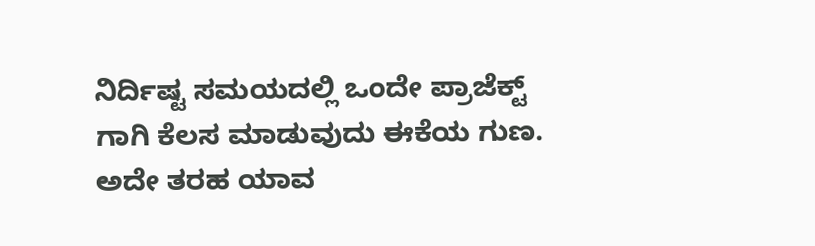ನಿರ್ದಿಷ್ಟ ಸಮಯದಲ್ಲಿ ಒಂದೇ ಪ್ರಾಜೆಕ್ಟ್ ಗಾಗಿ ಕೆಲಸ ಮಾಡುವುದು ಈಕೆಯ ಗುಣ. ಅದೇ ತರಹ ಯಾವ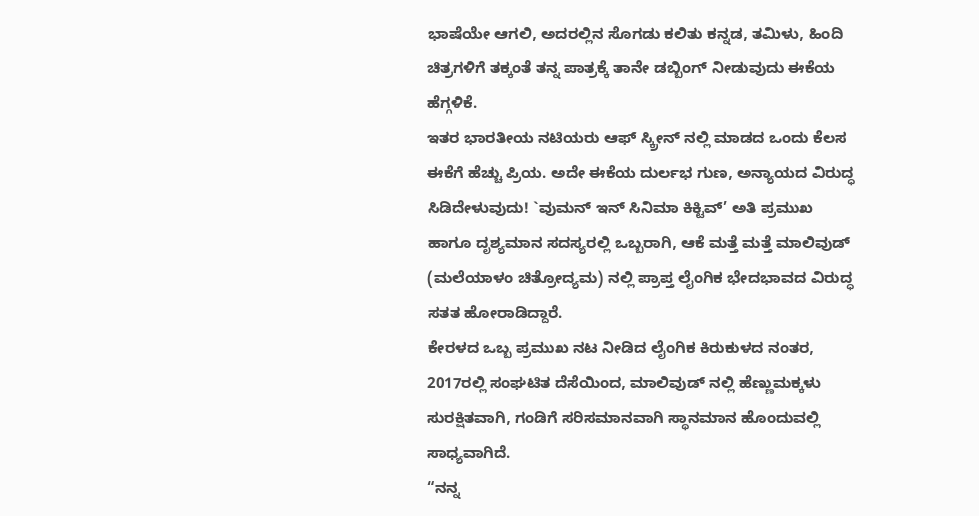ಭಾಷೆಯೇ ಆಗಲಿ, ಅದರಲ್ಲಿನ ಸೊಗಡು ಕಲಿತು ಕನ್ನಡ, ತಮಿಳು, ಹಿಂದಿ ಚಿತ್ರಗಳಿಗೆ ತಕ್ಕಂತೆ ತನ್ನ ಪಾತ್ರಕ್ಕೆ ತಾನೇ ಡಬ್ಬಿಂಗ್ ನೀಡುವುದು ಈಕೆಯ ಹೆಗ್ಗಳಿಕೆ.
ಇತರ ಭಾರತೀಯ ನಟಿಯರು ಆಫ್ ಸ್ಕ್ರೀನ್ ನಲ್ಲಿ ಮಾಡದ ಒಂದು ಕೆಲಸ ಈಕೆಗೆ ಹೆಚ್ಚು ಪ್ರಿಯ. ಅದೇ ಈಕೆಯ ದುರ್ಲಭ ಗುಣ, ಅನ್ಯಾಯದ ವಿರುದ್ಧ ಸಿಡಿದೇಳುವುದು! `ವುಮನ್ ಇನ್ ಸಿನಿಮಾ ಕಿಕ್ಟಿವ್’ ಅತಿ ಪ್ರಮುಖ ಹಾಗೂ ದೃಶ್ಯಮಾನ ಸದಸ್ಯರಲ್ಲಿ ಒಬ್ಬರಾಗಿ, ಆಕೆ ಮತ್ತೆ ಮತ್ತೆ ಮಾಲಿವುಡ್ (ಮಲೆಯಾಳಂ ಚಿತ್ರೋದ್ಯಮ) ನಲ್ಲಿ ಪ್ರಾಪ್ತ ಲೈಂಗಿಕ ಭೇದಭಾವದ ವಿರುದ್ಧ ಸತತ ಹೋರಾಡಿದ್ದಾರೆ.
ಕೇರಳದ ಒಬ್ಬ ಪ್ರಮುಖ ನಟ ನೀಡಿದ ಲೈಂಗಿಕ ಕಿರುಕುಳದ ನಂತರ, 2017ರಲ್ಲಿ ಸಂಘಟಿತ ದೆಸೆಯಿಂದ, ಮಾಲಿವುಡ್ ನಲ್ಲಿ ಹೆಣ್ಣುಮಕ್ಕಳು ಸುರಕ್ಷಿತವಾಗಿ, ಗಂಡಿಗೆ ಸರಿಸಮಾನವಾಗಿ ಸ್ಥಾನಮಾನ ಹೊಂದುವಲ್ಲಿ ಸಾಧ್ಯವಾಗಿದೆ.
“ನನ್ನ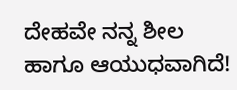ದೇಹವೇ ನನ್ನ ಶೀಲ ಹಾಗೂ ಆಯುಧವಾಗಿದೆ!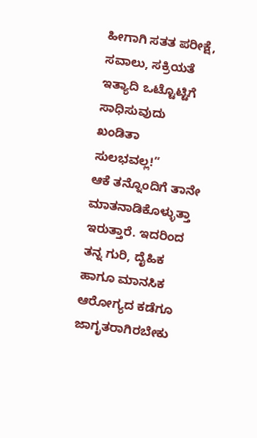ಹೀಗಾಗಿ ಸತತ ಪರೀಕ್ಷೆ, ಸವಾಲು, ಸಕ್ರಿಯತೆ ಇತ್ಯಾದಿ ಒಟ್ಟೊಟ್ಟಿಗೆ ಸಾಧಿಸುವುದು ಖಂಡಿತಾ ಸುಲಭವಲ್ಲ!”
ಆಕೆ ತನ್ನೊಂದಿಗೆ ತಾನೇ ಮಾತನಾಡಿಕೊಳ್ಳುತ್ತಾ ಇರುತ್ತಾರೆ. ಇದರಿಂದ ತನ್ನ ಗುರಿ, ದೈಹಿಕ ಹಾಗೂ ಮಾನಸಿಕ ಆರೋಗ್ಯದ ಕಡೆಗೂ ಜಾಗೃತರಾಗಿರಬೇಕು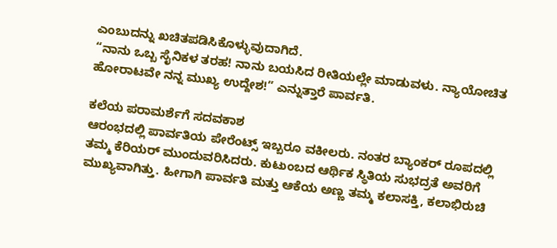ಎಂಬುದನ್ನು ಖಚಿತಪಡಿಸಿಕೊಳ್ಳುವುದಾಗಿದೆ.
“ನಾನು ಒಬ್ಬ ಸೈನಿಕಳ ತರಹ! ನಾನು ಬಯಸಿದ ರೀತಿಯಲ್ಲೇ ಮಾಡುವಳು. ನ್ಯಾಯೋಚಿತ ಹೋರಾಟವೇ ನನ್ನ ಮುಖ್ಯ ಉದ್ದೇಶ!” ಎನ್ನುತ್ತಾರೆ ಪಾರ್ವತಿ.

ಕಲೆಯ ಪರಾಮರ್ಶೆಗೆ ಸದವಕಾಶ
ಆರಂಭದಲ್ಲಿ ಪಾರ್ವತಿಯ ಪೇರೆಂಟ್ಸ್ ಇಬ್ಬರೂ ವಕೀಲರು. ನಂತರ ಬ್ಯಾಂಕರ್ ರೂಪದಲ್ಲಿ ತಮ್ಮ ಕೆರಿಯರ್ ಮುಂದುವರಿಸಿದರು. ಕುಟುಂಬದ ಆರ್ಥಿಕ ಸ್ಥಿತಿಯ ಸುಭದ್ರತೆ ಅವರಿಗೆ ಮುಖ್ಯವಾಗಿತ್ತು. ಹೀಗಾಗಿ ಪಾರ್ವತಿ ಮತ್ತು ಆಕೆಯ ಅಣ್ಣ ತಮ್ಮ ಕಲಾಸಕ್ತಿ, ಕಲಾಭಿರುಚಿ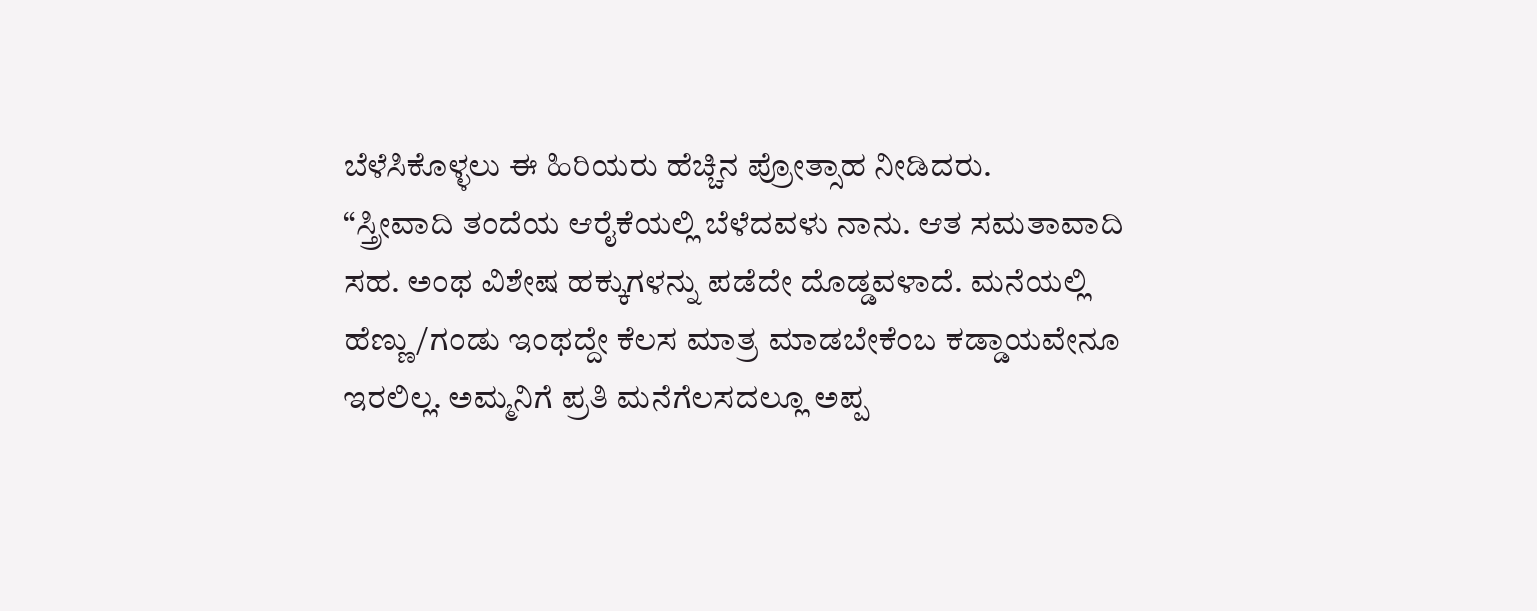ಬೆಳೆಸಿಕೊಳ್ಳಲು ಈ ಹಿರಿಯರು ಹೆಚ್ಚಿನ ಪ್ರೋತ್ಸಾಹ ನೀಡಿದರು.
“ಸ್ತ್ರೀವಾದಿ ತಂದೆಯ ಆರೈಕೆಯಲ್ಲಿ ಬೆಳೆದವಳು ನಾನು. ಆತ ಸಮತಾವಾದಿ ಸಹ. ಅಂಥ ವಿಶೇಷ ಹಕ್ಕುಗಳನ್ನು ಪಡೆದೇ ದೊಡ್ಡವಳಾದೆ. ಮನೆಯಲ್ಲಿ ಹೆಣ್ಣು/ಗಂಡು ಇಂಥದ್ದೇ ಕೆಲಸ ಮಾತ್ರ ಮಾಡಬೇಕೆಂಬ ಕಡ್ಡಾಯವೇನೂ ಇರಲಿಲ್ಲ. ಅಮ್ಮನಿಗೆ ಪ್ರತಿ ಮನೆಗೆಲಸದಲ್ಲೂ ಅಪ್ಪ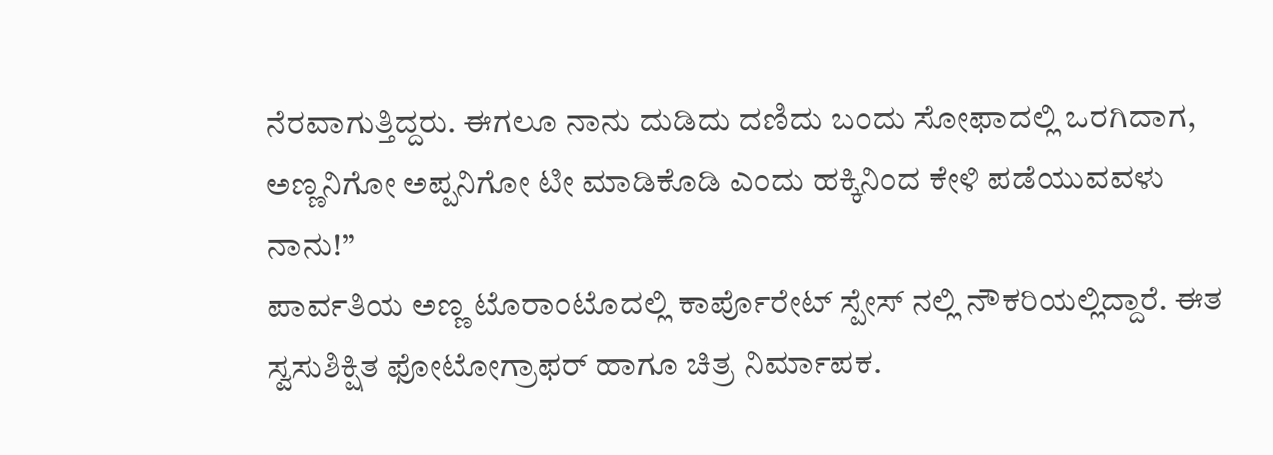ನೆರವಾಗುತ್ತಿದ್ದರು. ಈಗಲೂ ನಾನು ದುಡಿದು ದಣಿದು ಬಂದು ಸೋಫಾದಲ್ಲಿ ಒರಗಿದಾಗ, ಅಣ್ಣನಿಗೋ ಅಪ್ಪನಿಗೋ ಟೀ ಮಾಡಿಕೊಡಿ ಎಂದು ಹಕ್ಕಿನಿಂದ ಕೇಳಿ ಪಡೆಯುವವಳು ನಾನು!”
ಪಾರ್ವತಿಯ ಅಣ್ಣ ಟೊರಾಂಟೊದಲ್ಲಿ ಕಾರ್ಪೊರೇಟ್ ಸ್ಪೇಸ್ ನಲ್ಲಿ ನೌಕರಿಯಲ್ಲಿದ್ದಾರೆ. ಈತ ಸ್ವಸುಶಿಕ್ಷಿತ ಫೋಟೋಗ್ರಾಫರ್ ಹಾಗೂ ಚಿತ್ರ ನಿರ್ಮಾಪಕ.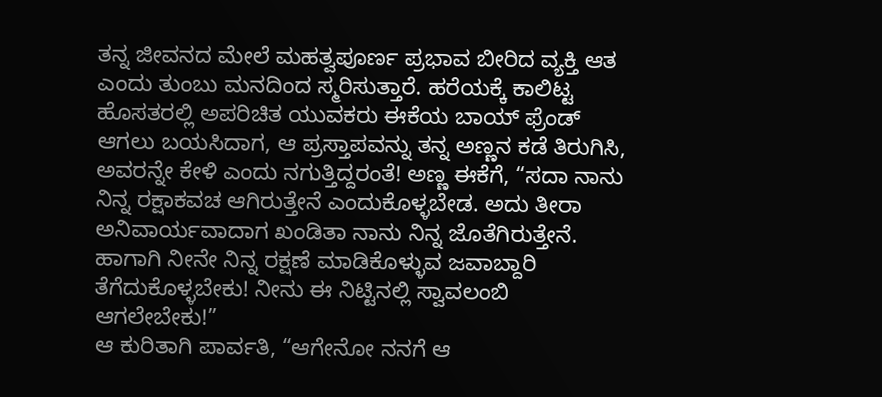ತನ್ನ ಜೀವನದ ಮೇಲೆ ಮಹತ್ವಪೂರ್ಣ ಪ್ರಭಾವ ಬೀರಿದ ವ್ಯಕ್ತಿ ಆತ ಎಂದು ತುಂಬು ಮನದಿಂದ ಸ್ಮರಿಸುತ್ತಾರೆ. ಹರೆಯಕ್ಕೆ ಕಾಲಿಟ್ಟ ಹೊಸತರಲ್ಲಿ ಅಪರಿಚಿತ ಯುವಕರು ಈಕೆಯ ಬಾಯ್ ಫ್ರೆಂಡ್ ಆಗಲು ಬಯಸಿದಾಗ, ಆ ಪ್ರಸ್ತಾಪವನ್ನು ತನ್ನ ಅಣ್ಣನ ಕಡೆ ತಿರುಗಿಸಿ, ಅವರನ್ನೇ ಕೇಳಿ ಎಂದು ನಗುತ್ತಿದ್ದರಂತೆ! ಅಣ್ಣ ಈಕೆಗೆ, “ಸದಾ ನಾನು ನಿನ್ನ ರಕ್ಷಾಕವಚ ಆಗಿರುತ್ತೇನೆ ಎಂದುಕೊಳ್ಳಬೇಡ. ಅದು ತೀರಾ ಅನಿವಾರ್ಯವಾದಾಗ ಖಂಡಿತಾ ನಾನು ನಿನ್ನ ಜೊತೆಗಿರುತ್ತೇನೆ. ಹಾಗಾಗಿ ನೀನೇ ನಿನ್ನ ರಕ್ಷಣೆ ಮಾಡಿಕೊಳ್ಳುವ ಜವಾಬ್ದಾರಿ ತೆಗೆದುಕೊಳ್ಳಬೇಕು! ನೀನು ಈ ನಿಟ್ಟಿನಲ್ಲಿ ಸ್ವಾವಲಂಬಿ ಆಗಲೇಬೇಕು!”
ಆ ಕುರಿತಾಗಿ ಪಾರ್ವತಿ, “ಆಗೇನೋ ನನಗೆ ಆ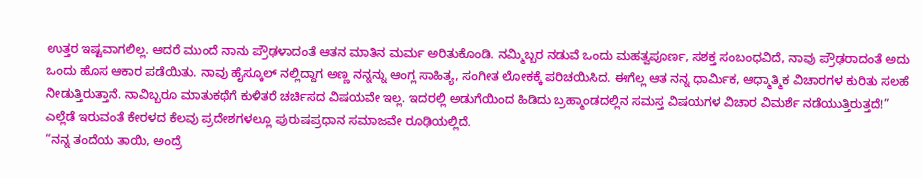ಉತ್ತರ ಇಷ್ಟವಾಗಲಿಲ್ಲ. ಆದರೆ ಮುಂದೆ ನಾನು ಪ್ರೌಢಳಾದಂತೆ ಆತನ ಮಾತಿನ ಮರ್ಮ ಅರಿತುಕೊಂಡಿ. ನಮ್ಮಿಬ್ಬರ ನಡುವೆ ಒಂದು ಮಹತ್ವಪೂರ್ಣ, ಸಶಕ್ತ ಸಂಬಂಧವಿದೆ, ನಾವು ಪ್ರೌಢರಾದಂತೆ ಅದು ಒಂದು ಹೊಸ ಆಕಾರ ಪಡೆಯಿತು. ನಾವು ಹೈಸ್ಕೂಲ್ ನಲ್ಲಿದ್ದಾಗ ಅಣ್ಣ ನನ್ನನ್ನು ಆಂಗ್ಲ ಸಾಹಿತ್ಯ, ಸಂಗೀತ ಲೋಕಕ್ಕೆ ಪರಿಚಯಿಸಿದ. ಈಗೆಲ್ಲ ಆತ ನನ್ನ ಧಾರ್ಮಿಕ, ಆಧ್ಮಾತ್ಮಿಕ ವಿಚಾರಗಳ ಕುರಿತು ಸಲಹೆ ನೀಡುತ್ತಿರುತ್ತಾನೆ. ನಾವಿಬ್ಬರೂ ಮಾತುಕಥೆಗೆ ಕುಳಿತರೆ ಚರ್ಚಿಸದ ವಿಷಯವೇ ಇಲ್ಲ. ಇದರಲ್ಲಿ ಅಡುಗೆಯಿಂದ ಹಿಡಿದು ಬ್ರಹ್ಮಾಂಡದಲ್ಲಿನ ಸಮಸ್ತ ವಿಷಯಗಳ ವಿಚಾರ ವಿಮರ್ಶೆ ನಡೆಯುತ್ತಿರುತ್ತದೆ!”
ಎಲ್ಲೆಡೆ ಇರುವಂತೆ ಕೇರಳದ ಕೆಲವು ಪ್ರದೇಶಗಳಲ್ಲೂ ಪುರುಷಪ್ರಧಾನ ಸಮಾಜವೇ ರೂಢಿಯಲ್ಲಿದೆ.
“ನನ್ನ ತಂದೆಯ ತಾಯಿ, ಅಂದ್ರೆ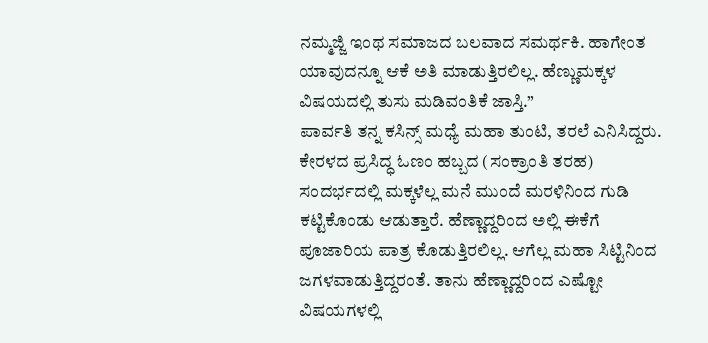ನಮ್ಮಜ್ಜಿ ಇಂಥ ಸಮಾಜದ ಬಲವಾದ ಸಮರ್ಥಕಿ. ಹಾಗೇಂತ ಯಾವುದನ್ನೂ ಆಕೆ ಅತಿ ಮಾಡುತ್ತಿರಲಿಲ್ಲ. ಹೆಣ್ಣುಮಕ್ಕಳ ವಿಷಯದಲ್ಲಿ ತುಸು ಮಡಿವಂತಿಕೆ ಜಾಸ್ತಿ.”
ಪಾರ್ವತಿ ತನ್ನ ಕಸಿನ್ಸ್ ಮಧ್ಯೆ ಮಹಾ ತುಂಟಿ, ತರಲೆ ಎನಿಸಿದ್ದರು. ಕೇರಳದ ಪ್ರಸಿದ್ಧ ಓಣಂ ಹಬ್ಬದ (ಸಂಕ್ರಾಂತಿ ತರಹ) ಸಂದರ್ಭದಲ್ಲಿ ಮಕ್ಕಳೆಲ್ಲ ಮನೆ ಮುಂದೆ ಮರಳಿನಿಂದ ಗುಡಿ ಕಟ್ಟಿಕೊಂಡು ಆಡುತ್ತಾರೆ. ಹೆಣ್ಣಾದ್ದರಿಂದ ಅಲ್ಲಿ ಈಕೆಗೆ ಪೂಜಾರಿಯ ಪಾತ್ರ ಕೊಡುತ್ತಿರಲಿಲ್ಲ. ಆಗೆಲ್ಲ ಮಹಾ ಸಿಟ್ಟಿನಿಂದ ಜಗಳವಾಡುತ್ತಿದ್ದರಂತೆ. ತಾನು ಹೆಣ್ಣಾದ್ದರಿಂದ ಎಷ್ಟೋ ವಿಷಯಗಳಲ್ಲಿ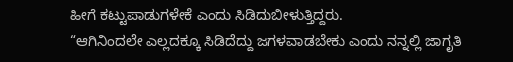ಹೀಗೆ ಕಟ್ಟುಪಾಡುಗಳೇಕೆ ಎಂದು ಸಿಡಿದುಬೀಳುತ್ತಿದ್ದರು.
“ಆಗಿನಿಂದಲೇ ಎಲ್ಲದಕ್ಕೂ ಸಿಡಿದೆದ್ದು ಜಗಳವಾಡಬೇಕು ಎಂದು ನನ್ನಲ್ಲಿ ಜಾಗೃತಿ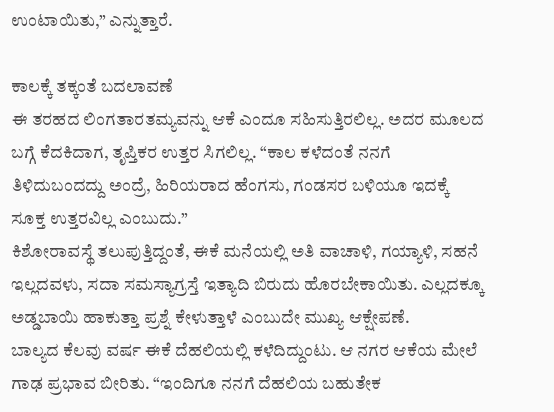ಉಂಟಾಯಿತು,” ಎನ್ನುತ್ತಾರೆ.

ಕಾಲಕ್ಕೆ ತಕ್ಕಂತೆ ಬದಲಾವಣೆ
ಈ ತರಹದ ಲಿಂಗತಾರತಮ್ಯವನ್ನು ಆಕೆ ಎಂದೂ ಸಹಿಸುತ್ತಿರಲಿಲ್ಲ. ಅದರ ಮೂಲದ ಬಗ್ಗೆ ಕೆದಕಿದಾಗ, ತೃಪ್ತಿಕರ ಉತ್ತರ ಸಿಗಲಿಲ್ಲ. “ಕಾಲ ಕಳೆದಂತೆ ನನಗೆ ತಿಳಿದುಬಂದದ್ದು ಅಂದ್ರೆ, ಹಿರಿಯರಾದ ಹೆಂಗಸು, ಗಂಡಸರ ಬಳಿಯೂ ಇದಕ್ಕೆ ಸೂಕ್ತ ಉತ್ತರವಿಲ್ಲ ಎಂಬುದು.”
ಕಿಶೋರಾವಸ್ಥೆ ತಲುಪುತ್ತಿದ್ದಂತೆ, ಈಕೆ ಮನೆಯಲ್ಲಿ ಅತಿ ವಾಚಾಳಿ, ಗಯ್ಯಾಳಿ, ಸಹನೆ ಇಲ್ಲದವಳು, ಸದಾ ಸಮಸ್ಯಾಗ್ರಸ್ತೆ ಇತ್ಯಾದಿ ಬಿರುದು ಹೊರಬೇಕಾಯಿತು. ಎಲ್ಲದಕ್ಕೂ ಅಡ್ಡಬಾಯಿ ಹಾಕುತ್ತಾ ಪ್ರಶ್ನೆ ಕೇಳುತ್ತಾಳೆ ಎಂಬುದೇ ಮುಖ್ಯ ಆಕ್ಷೇಪಣೆ.
ಬಾಲ್ಯದ ಕೆಲವು ವರ್ಷ ಈಕೆ ದೆಹಲಿಯಲ್ಲಿ ಕಳೆದಿದ್ದುಂಟು. ಆ ನಗರ ಆಕೆಯ ಮೇಲೆ ಗಾಢ ಪ್ರಭಾವ ಬೀರಿತು. “ಇಂದಿಗೂ ನನಗೆ ದೆಹಲಿಯ ಬಹುತೇಕ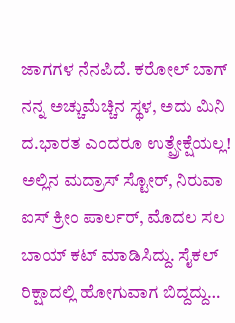ಜಾಗಗಳ ನೆನಪಿದೆ. ಕರೋಲ್ ಬಾಗ್ ನನ್ನ ಅಚ್ಚುಮೆಚ್ಚಿನ ಸ್ಥಳ, ಅದು ಮಿನಿ ದ.ಭಾರತ ಎಂದರೂ ಉತ್ಪ್ರೇಕ್ಷೆಯಲ್ಲ! ಅಲ್ಲಿನ ಮದ್ರಾಸ್ ಸ್ಟೋರ್, ನಿರುವಾ ಐಸ್ ಕ್ರೀಂ ಪಾರ್ಲರ್, ಮೊದಲ ಸಲ ಬಾಯ್ ಕಟ್ ಮಾಡಿಸಿದ್ದು. ಸೈಕಲ್ ರಿಕ್ಷಾದಲ್ಲಿ ಹೋಗುವಾಗ ಬಿದ್ದದ್ದು…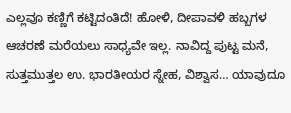ಎಲ್ಲವೂ ಕಣ್ಣಿಗೆ ಕಟ್ಟಿದಂತಿದೆ! ಹೋಳಿ, ದೀಪಾವಳಿ ಹಬ್ಬಗಳ ಆಚರಣೆ ಮರೆಯಲು ಸಾಧ್ಯವೇ ಇಲ್ಲ. ನಾವಿದ್ದ ಪುಟ್ಟ ಮನೆ, ಸುತ್ತಮುತ್ತಲ ಉ. ಭಾರತೀಯರ ಸ್ನೇಹ, ವಿಶ್ವಾಸ… ಯಾವುದೂ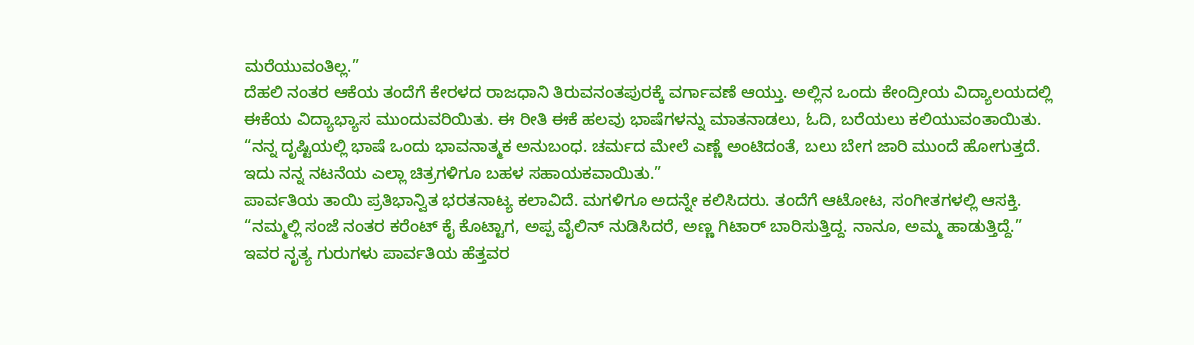ಮರೆಯುವಂತಿಲ್ಲ.”
ದೆಹಲಿ ನಂತರ ಆಕೆಯ ತಂದೆಗೆ ಕೇರಳದ ರಾಜಧಾನಿ ತಿರುವನಂತಪುರಕ್ಕೆ ವರ್ಗಾವಣೆ ಆಯ್ತು. ಅಲ್ಲಿನ ಒಂದು ಕೇಂದ್ರೀಯ ವಿದ್ಯಾಲಯದಲ್ಲಿ ಈಕೆಯ ವಿದ್ಯಾಭ್ಯಾಸ ಮುಂದುವರಿಯಿತು. ಈ ರೀತಿ ಈಕೆ ಹಲವು ಭಾಷೆಗಳನ್ನು ಮಾತನಾಡಲು, ಓದಿ, ಬರೆಯಲು ಕಲಿಯುವಂತಾಯಿತು.
“ನನ್ನ ದೃಷ್ಟಿಯಲ್ಲಿ ಭಾಷೆ ಒಂದು ಭಾವನಾತ್ಮಕ ಅನುಬಂಧ. ಚರ್ಮದ ಮೇಲೆ ಎಣ್ಣೆ ಅಂಟಿದಂತೆ, ಬಲು ಬೇಗ ಜಾರಿ ಮುಂದೆ ಹೋಗುತ್ತದೆ. ಇದು ನನ್ನ ನಟನೆಯ ಎಲ್ಲಾ ಚಿತ್ರಗಳಿಗೂ ಬಹಳ ಸಹಾಯಕವಾಯಿತು.”
ಪಾರ್ವತಿಯ ತಾಯಿ ಪ್ರತಿಭಾನ್ವಿತ ಭರತನಾಟ್ಯ ಕಲಾವಿದೆ. ಮಗಳಿಗೂ ಅದನ್ನೇ ಕಲಿಸಿದರು. ತಂದೆಗೆ ಆಟೋಟ, ಸಂಗೀತಗಳಲ್ಲಿ ಆಸಕ್ತಿ. “ನಮ್ಮಲ್ಲಿ ಸಂಜೆ ನಂತರ ಕರೆಂಟ್ ಕೈ ಕೊಟ್ಟಾಗ, ಅಪ್ಪ ವೈಲಿನ್ ನುಡಿಸಿದರೆ, ಅಣ್ಣ ಗಿಟಾರ್ ಬಾರಿಸುತ್ತಿದ್ದ. ನಾನೂ, ಅಮ್ಮ ಹಾಡುತ್ತಿದ್ದೆ.”
ಇವರ ನೃತ್ಯ ಗುರುಗಳು ಪಾರ್ವತಿಯ ಹೆತ್ತವರ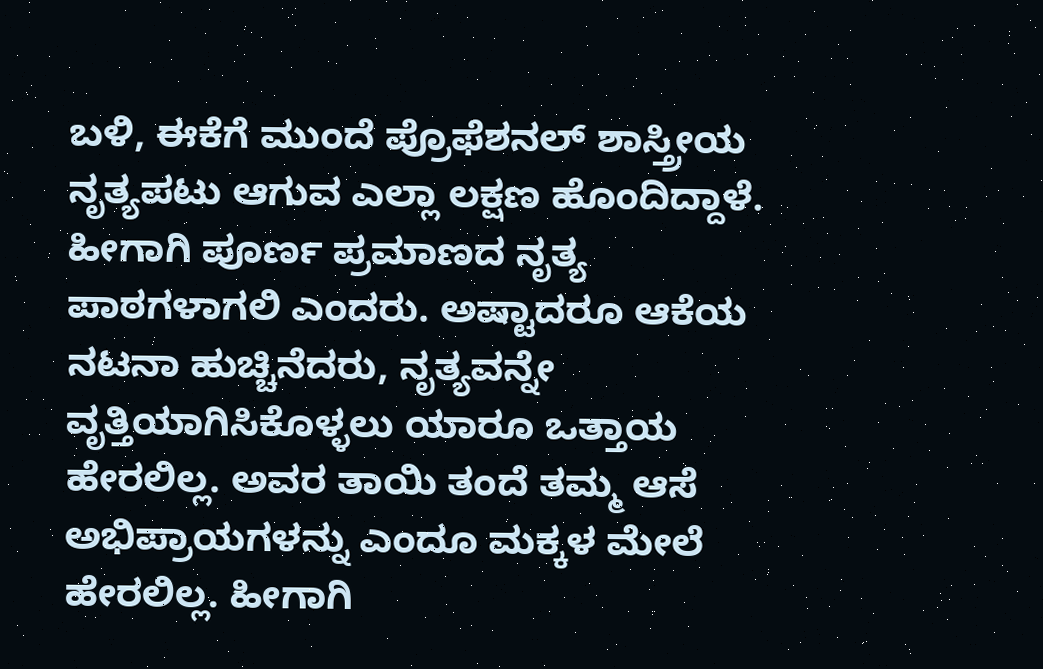ಬಳಿ, ಈಕೆಗೆ ಮುಂದೆ ಪ್ರೊಫೆಶನಲ್ ಶಾಸ್ತ್ರೀಯ ನೃತ್ಯಪಟು ಆಗುವ ಎಲ್ಲಾ ಲಕ್ಷಣ ಹೊಂದಿದ್ದಾಳೆ. ಹೀಗಾಗಿ ಪೂರ್ಣ ಪ್ರಮಾಣದ ನೃತ್ಯ ಪಾಠಗಳಾಗಲಿ ಎಂದರು. ಅಷ್ಟಾದರೂ ಆಕೆಯ ನಟನಾ ಹುಚ್ಚಿನೆದರು, ನೃತ್ಯವನ್ನೇ ವೃತ್ತಿಯಾಗಿಸಿಕೊಳ್ಳಲು ಯಾರೂ ಒತ್ತಾಯ ಹೇರಲಿಲ್ಲ. ಅವರ ತಾಯಿ ತಂದೆ ತಮ್ಮ ಆಸೆ ಅಭಿಪ್ರಾಯಗಳನ್ನು ಎಂದೂ ಮಕ್ಕಳ ಮೇಲೆ ಹೇರಲಿಲ್ಲ. ಹೀಗಾಗಿ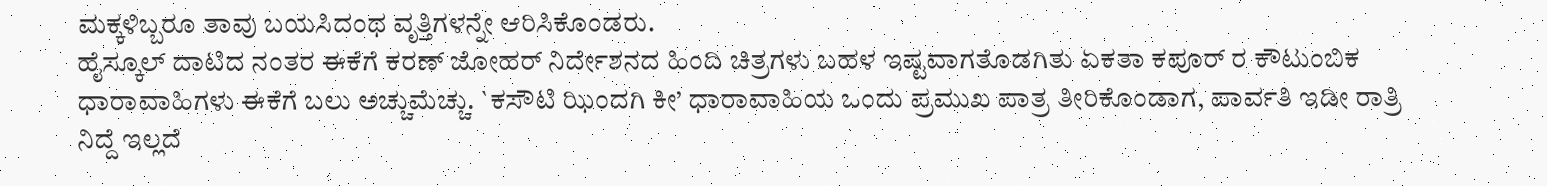ಮಕ್ಕಳಿಬ್ಬರೂ ತಾವು ಬಯಸಿದಂಥ ವೃತ್ತಿಗಳನ್ನೇ ಆರಿಸಿಕೊಂಡರು.
ಹೈಸ್ಕೂಲ್ ದಾಟಿದ ನಂತರ ಈಕೆಗೆ ಕರಣ್ ಜೋಹರ್ ನಿರ್ದೇಶನದ ಹಿಂದಿ ಚಿತ್ರಗಳು ಬಹಳ ಇಷ್ಟವಾಗತೊಡಗಿತು ಏಕತಾ ಕಪೂರ್ ರ ಕೌಟುಂಬಿಕ ಧಾರಾವಾಹಿಗಳು ಈಕೆಗೆ ಬಲು ಅಚ್ಚುಮೆಚ್ಚು. `ಕಸೌಟಿ ಝಿಂದಗಿ ಕೀ’ ಧಾರಾವಾಹಿಯ ಒಂದು ಪ್ರಮುಖ ಪಾತ್ರ ತೀರಿಕೊಂಡಾಗ, ಪಾರ್ವತಿ ಇಡೀ ರಾತ್ರಿ ನಿದ್ದೆ ಇಲ್ಲದೆ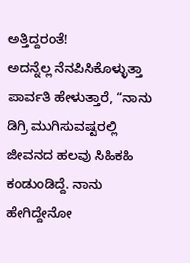ಅತ್ತಿದ್ದರಂತೆ!
ಅದನ್ನೆಲ್ಲ ನೆನಪಿಸಿಕೊಳ್ಳುತ್ತಾ ಪಾರ್ವತಿ ಹೇಳುತ್ತಾರೆ, “ನಾನು ಡಿಗ್ರಿ ಮುಗಿಸುವಷ್ಟರಲ್ಲಿ ಜೀವನದ ಹಲವು ಸಿಹಿಕಹಿ ಕಂಡುಂಡಿದ್ದೆ. ನಾನು ಹೇಗಿದ್ದೇನೋ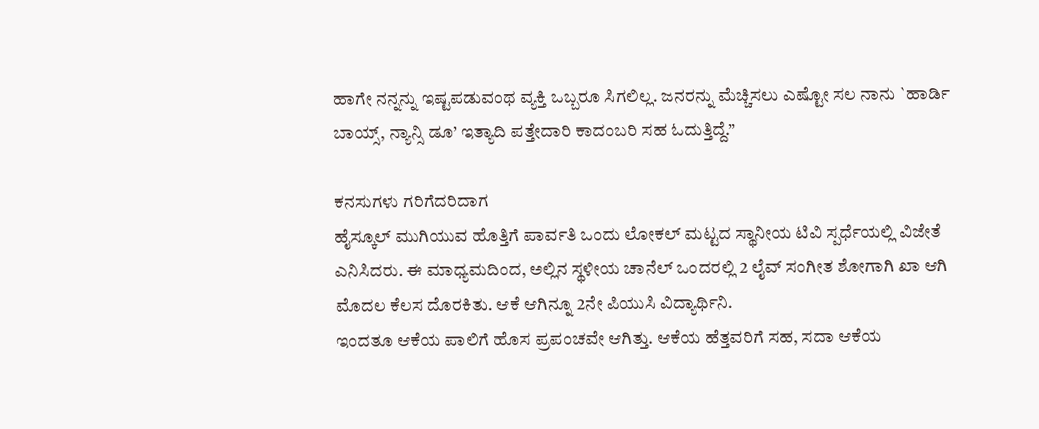ಹಾಗೇ ನನ್ನನ್ನು ಇಷ್ಟಪಡುವಂಥ ವ್ಯಕ್ತಿ ಒಬ್ಬರೂ ಸಿಗಲಿಲ್ಲ. ಜನರನ್ನು ಮೆಚ್ಚಿಸಲು ಎಷ್ಟೋ ಸಲ ನಾನು `ಹಾರ್ಡಿ ಬಾಯ್ಸ್, ನ್ಯಾನ್ಸಿ ಡೂ’ ಇತ್ಯಾದಿ ಪತ್ತೇದಾರಿ ಕಾದಂಬರಿ ಸಹ ಓದುತ್ತಿದ್ದೆ.”

ಕನಸುಗಳು ಗರಿಗೆದರಿದಾಗ
ಹೈಸ್ಕೂಲ್ ಮುಗಿಯುವ ಹೊತ್ತಿಗೆ ಪಾರ್ವತಿ ಒಂದು ಲೋಕಲ್ ಮಟ್ಟದ ಸ್ಥಾನೀಯ ಟಿವಿ ಸ್ಪರ್ಧೆಯಲ್ಲಿ ವಿಜೇತೆ ಎನಿಸಿದರು. ಈ ಮಾಧ್ಯಮದಿಂದ, ಅಲ್ಲಿನ ಸ್ಥಳೀಯ ಚಾನೆಲ್ ಒಂದರಲ್ಲಿ 2 ಲೈವ್ ಸಂಗೀತ ಶೋಗಾಗಿ ಖಾ ಆಗಿ ಮೊದಲ ಕೆಲಸ ದೊರಕಿತು. ಆಕೆ ಆಗಿನ್ನೂ 2ನೇ ಪಿಯುಸಿ ವಿದ್ಯಾರ್ಥಿನಿ.
ಇಂದತೂ ಆಕೆಯ ಪಾಲಿಗೆ ಹೊಸ ಪ್ರಪಂಚವೇ ಆಗಿತ್ತು. ಆಕೆಯ ಹೆತ್ತವರಿಗೆ ಸಹ, ಸದಾ ಆಕೆಯ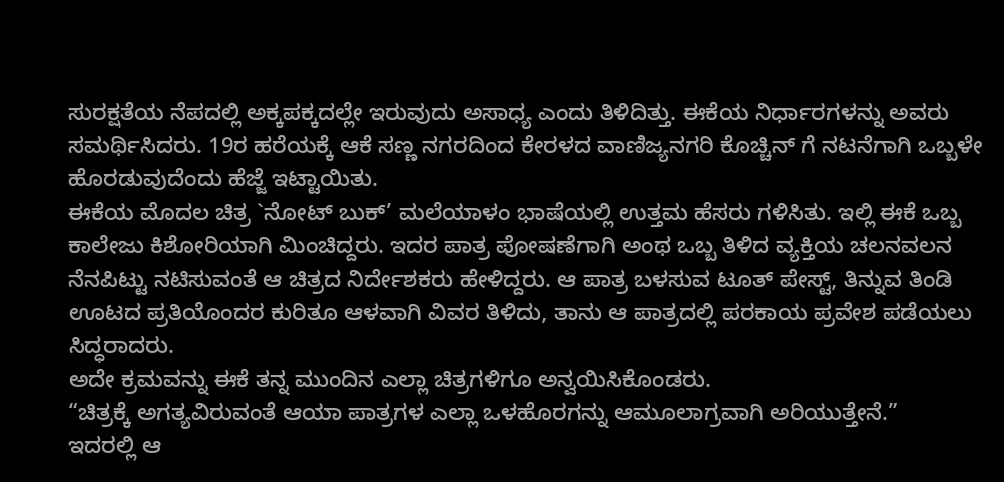ಸುರಕ್ಷತೆಯ ನೆಪದಲ್ಲಿ ಅಕ್ಕಪಕ್ಕದಲ್ಲೇ ಇರುವುದು ಅಸಾಧ್ಯ ಎಂದು ತಿಳಿದಿತ್ತು. ಈಕೆಯ ನಿರ್ಧಾರಗಳನ್ನು ಅವರು ಸಮರ್ಥಿಸಿದರು. 19ರ ಹರೆಯಕ್ಕೆ ಆಕೆ ಸಣ್ಣ ನಗರದಿಂದ ಕೇರಳದ ವಾಣಿಜ್ಯನಗರಿ ಕೊಚ್ಚಿನ್ ಗೆ ನಟನೆಗಾಗಿ ಒಬ್ಬಳೇ ಹೊರಡುವುದೆಂದು ಹೆಜ್ಜೆ ಇಟ್ಟಾಯಿತು.
ಈಕೆಯ ಮೊದಲ ಚಿತ್ರ `ನೋಟ್ ಬುಕ್’ ಮಲೆಯಾಳಂ ಭಾಷೆಯಲ್ಲಿ ಉತ್ತಮ ಹೆಸರು ಗಳಿಸಿತು. ಇಲ್ಲಿ ಈಕೆ ಒಬ್ಬ ಕಾಲೇಜು ಕಿಶೋರಿಯಾಗಿ ಮಿಂಚಿದ್ದರು. ಇದರ ಪಾತ್ರ ಪೋಷಣೆಗಾಗಿ ಅಂಥ ಒಬ್ಬ ತಿಳಿದ ವ್ಯಕ್ತಿಯ ಚಲನವಲನ ನೆನಪಿಟ್ಟು ನಟಿಸುವಂತೆ ಆ ಚಿತ್ರದ ನಿರ್ದೇಶಕರು ಹೇಳಿದ್ದರು. ಆ ಪಾತ್ರ ಬಳಸುವ ಟೂತ್ ಪೇಸ್ಟ್, ತಿನ್ನುವ ತಿಂಡಿ ಊಟದ ಪ್ರತಿಯೊಂದರ ಕುರಿತೂ ಆಳವಾಗಿ ವಿವರ ತಿಳಿದು, ತಾನು ಆ ಪಾತ್ರದಲ್ಲಿ ಪರಕಾಯ ಪ್ರವೇಶ ಪಡೆಯಲು ಸಿದ್ಧರಾದರು.
ಅದೇ ಕ್ರಮವನ್ನು ಈಕೆ ತನ್ನ ಮುಂದಿನ ಎಲ್ಲಾ ಚಿತ್ರಗಳಿಗೂ ಅನ್ವಯಿಸಿಕೊಂಡರು.
“ಚಿತ್ರಕ್ಕೆ ಅಗತ್ಯವಿರುವಂತೆ ಆಯಾ ಪಾತ್ರಗಳ ಎಲ್ಲಾ ಒಳಹೊರಗನ್ನು ಆಮೂಲಾಗ್ರವಾಗಿ ಅರಿಯುತ್ತೇನೆ.”
ಇದರಲ್ಲಿ ಆ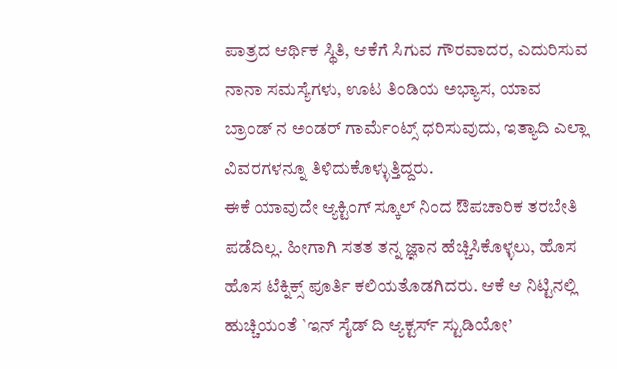ಪಾತ್ರದ ಆರ್ಥಿಕ ಸ್ಥಿತಿ, ಆಕೆಗೆ ಸಿಗುವ ಗೌರವಾದರ, ಎದುರಿಸುವ ನಾನಾ ಸಮಸ್ಯೆಗಳು, ಊಟ ತಿಂಡಿಯ ಅಭ್ಯಾಸ, ಯಾವ ಬ್ರಾಂಡ್ ನ ಅಂಡರ್ ಗಾರ್ಮೆಂಟ್ಸ್ ಧರಿಸುವುದು, ಇತ್ಯಾದಿ ಎಲ್ಲಾ ವಿವರಗಳನ್ನೂ ತಿಳಿದುಕೊಳ್ಳುತ್ತಿದ್ದರು.
ಈಕೆ ಯಾವುದೇ ಆ್ಯಕ್ಟಿಂಗ್ ಸ್ಕೂಲ್ ನಿಂದ ಔಪಚಾರಿಕ ತರಬೇತಿ ಪಡೆದಿಲ್ಲ. ಹೀಗಾಗಿ ಸತತ ತನ್ನ ಜ್ಞಾನ ಹೆಚ್ಚಿಸಿಕೊಳ್ಳಲು, ಹೊಸ ಹೊಸ ಟೆಕ್ನಿಕ್ಸ್ ಪೂರ್ತಿ ಕಲಿಯತೊಡಗಿದರು. ಆಕೆ ಆ ನಿಟ್ಟಿನಲ್ಲಿ ಹುಚ್ಚಿಯಂತೆ `ಇನ್ ಸೈಡ್ ದಿ ಆ್ಯಕ್ಟರ್ಸ್ ಸ್ಟುಡಿಯೋ’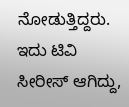ನೋಡುತ್ತಿದ್ದರು. ಇದು ಟಿವಿ ಸೀರೀಸ್ ಆಗಿದ್ದು,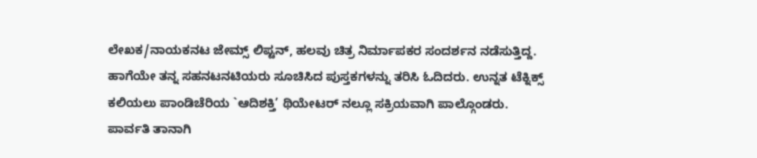ಲೇಖಕ/ನಾಯಕನಟ ಜೇಮ್ಸ್ ಲಿಪ್ಟನ್, ಹಲವು ಚಿತ್ರ ನಿರ್ಮಾಪಕರ ಸಂದರ್ಶನ ನಡೆಸುತ್ತಿದ್ದ. ಹಾಗೆಯೇ ತನ್ನ ಸಹನಟನಟಿಯರು ಸೂಚಿಸಿದ ಪುಸ್ತಕಗಳನ್ನು ತರಿಸಿ ಓದಿದರು. ಉನ್ನತ ಟೆಕ್ನಿಕ್ಸ್ ಕಲಿಯಲು ಪಾಂಡಿಚೆರಿಯ `ಆದಿಶಕ್ತಿ’ ಥಿಯೇಟರ್ ನಲ್ಲೂ ಸಕ್ರಿಯವಾಗಿ ಪಾಲ್ಗೊಂಡರು.
ಪಾರ್ವತಿ ತಾನಾಗಿ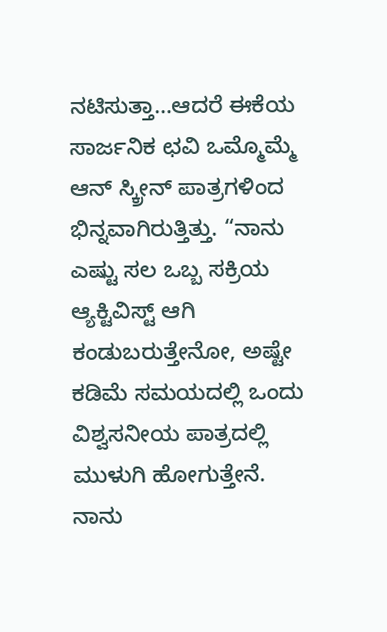ನಟಿಸುತ್ತಾ…ಆದರೆ ಈಕೆಯ ಸಾರ್ಜನಿಕ ಛವಿ ಒಮ್ಮೊಮ್ಮೆ ಆನ್ ಸ್ಕ್ರೀನ್ ಪಾತ್ರಗಳಿಂದ ಭಿನ್ನವಾಗಿರುತ್ತಿತ್ತು. “ನಾನು ಎಷ್ಟು ಸಲ ಒಬ್ಬ ಸಕ್ರಿಯ ಆ್ಯಕ್ಟಿವಿಸ್ಟ್ ಆಗಿ ಕಂಡುಬರುತ್ತೇನೋ, ಅಷ್ಟೇ ಕಡಿಮೆ ಸಮಯದಲ್ಲಿ ಒಂದು ವಿಶ್ವಸನೀಯ ಪಾತ್ರದಲ್ಲಿ ಮುಳುಗಿ ಹೋಗುತ್ತೇನೆ. ನಾನು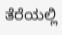ತೆರೆಯಲ್ಲಿ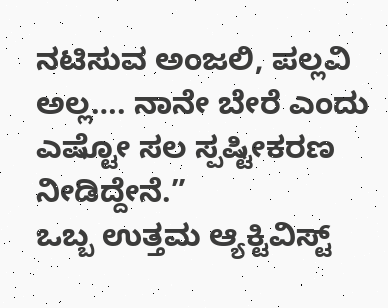ನಟಿಸುವ ಅಂಜಲಿ, ಪಲ್ಲವಿ ಅಲ್ಲ…. ನಾನೇ ಬೇರೆ ಎಂದು ಎಷ್ಟೋ ಸಲ ಸ್ಪಷ್ಟೀಕರಣ ನೀಡಿದ್ದೇನೆ.”
ಒಬ್ಬ ಉತ್ತಮ ಆ್ಯಕ್ಟಿವಿಸ್ಟ್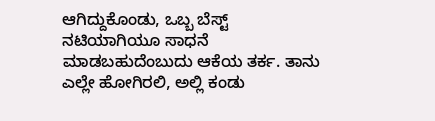ಆಗಿದ್ದುಕೊಂಡು, ಒಬ್ಬ ಬೆಸ್ಟ್ ನಟಿಯಾಗಿಯೂ ಸಾಧನೆ ಮಾಡಬಹುದೆಂಬುದು ಆಕೆಯ ತರ್ಕ. ತಾನು ಎಲ್ಲೇ ಹೋಗಿರಲಿ, ಅಲ್ಲಿ ಕಂಡು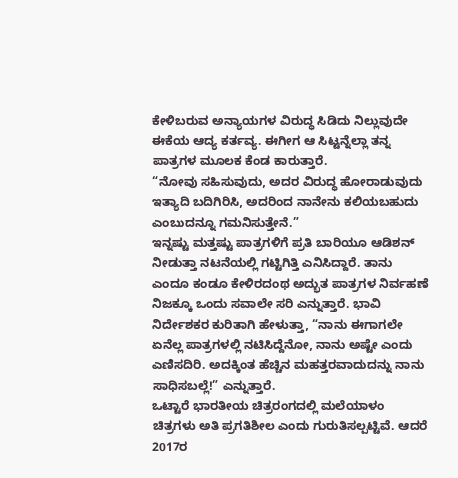ಕೇಳಿಬರುವ ಅನ್ಯಾಯಗಳ ವಿರುದ್ಧ ಸಿಡಿದು ನಿಲ್ಲುವುದೇ ಈಕೆಯ ಆದ್ಯ ಕರ್ತವ್ಯ. ಈಗೀಗ ಆ ಸಿಟ್ಟನ್ನೆಲ್ಲಾ ತನ್ನ ಪಾತ್ರಗಳ ಮೂಲಕ ಕೆಂಡ ಕಾರುತ್ತಾರೆ.
“ನೋವು ಸಹಿಸುವುದು, ಅದರ ವಿರುದ್ಧ ಹೋರಾಡುವುದು ಇತ್ಯಾದಿ ಬದಿಗಿರಿಸಿ, ಅದರಿಂದ ನಾನೇನು ಕಲಿಯಬಹುದು ಎಂಬುದನ್ನೂ ಗಮನಿಸುತ್ತೇನೆ.”
ಇನ್ನಷ್ಟು ಮತ್ತಷ್ಟು ಪಾತ್ರಗಳಿಗೆ ಪ್ರತಿ ಬಾರಿಯೂ ಆಡಿಶನ್ ನೀಡುತ್ತಾ ನಟನೆಯಲ್ಲಿ ಗಟ್ಟಿಗಿತ್ತಿ ಎನಿಸಿದ್ದಾರೆ. ತಾನು ಎಂದೂ ಕಂಡೂ ಕೇಳಿರದಂಥ ಅದ್ಭುತ ಪಾತ್ರಗಳ ನಿರ್ವಹಣೆ ನಿಜಕ್ಕೂ ಒಂದು ಸವಾಲೇ ಸರಿ ಎನ್ನುತ್ತಾರೆ. ಭಾವಿ ನಿರ್ದೇಶಕರ ಕುರಿತಾಗಿ ಹೇಳುತ್ತಾ, “ನಾನು ಈಗಾಗಲೇ ಏನೆಲ್ಲ ಪಾತ್ರಗಳಲ್ಲಿ ನಟಿಸಿದ್ದೆನೋ, ನಾನು ಅಷ್ಟೇ ಎಂದು ಎಣಿಸದಿರಿ. ಅದಕ್ಕಿಂತ ಹೆಚ್ಚಿನ ಮಹತ್ತರವಾದುದನ್ನು ನಾನು ಸಾಧಿಸಬಲ್ಲೆ!” ಎನ್ನುತ್ತಾರೆ.
ಒಟ್ಟಾರೆ ಭಾರತೀಯ ಚಿತ್ರರಂಗದಲ್ಲಿ ಮಲೆಯಾಳಂ ಚಿತ್ರಗಳು ಅತಿ ಪ್ರಗತಿಶೀಲ ಎಂದು ಗುರುತಿಸಲ್ಪಟ್ಟಿವೆ. ಆದರೆ 2017ರ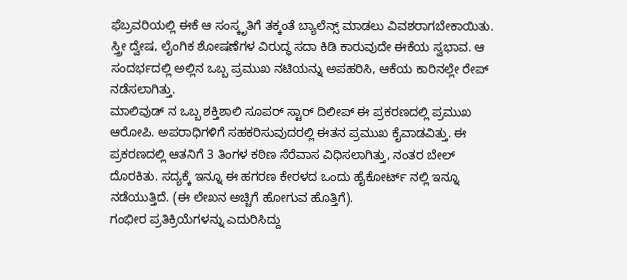ಫೆಬ್ರವರಿಯಲ್ಲಿ ಈಕೆ ಆ ಸಂಸ್ಕೃತಿಗೆ ತಕ್ಕಂತೆ ಬ್ಯಾಲೆನ್ಸ್ ಮಾಡಲು ವಿವಶರಾಗಬೇಕಾಯಿತು. ಸ್ತ್ರೀ ದ್ವೇಷ, ಲೈಂಗಿಕ ಶೋಷಣೆಗಳ ವಿರುದ್ಧ ಸದಾ ಕಿಡಿ ಕಾರುವುದೇ ಈಕೆಯ ಸ್ವಭಾವ. ಆ ಸಂದರ್ಭದಲ್ಲಿ ಅಲ್ಲಿನ ಒಬ್ಬ ಪ್ರಮುಖ ನಟಿಯನ್ನು ಅಪಹರಿಸಿ, ಆಕೆಯ ಕಾರಿನಲ್ಲೇ ರೇಪ್ ನಡೆಸಲಾಗಿತ್ತು.
ಮಾಲಿವುಡ್ ನ ಒಬ್ಬ ಶಕ್ತಿಶಾಲಿ ಸೂಪರ್ ಸ್ಟಾರ್ ದಿಲೀಪ್ ಈ ಪ್ರಕರಣದಲ್ಲಿ ಪ್ರಮುಖ ಆರೋಪಿ. ಅಪರಾಧಿಗಳಿಗೆ ಸಹಕರಿಸುವುದರಲ್ಲಿ ಈತನ ಪ್ರಮುಖ ಕೈವಾಡವಿತ್ತು. ಈ ಪ್ರಕರಣದಲ್ಲಿ ಆತನಿಗೆ 3 ತಿಂಗಳ ಕಠಿಣ ಸೆರೆವಾಸ ವಿಧಿಸಲಾಗಿತ್ತು, ನಂತರ ಬೇಲ್ ದೊರಕಿತು. ಸದ್ಯಕ್ಕೆ ಇನ್ನೂ ಈ ಹಗರಣ ಕೇರಳದ ಒಂದು ಹೈಕೋರ್ಟ್ ನಲ್ಲಿ ಇನ್ನೂ ನಡೆಯುತ್ತಿದೆ. (ಈ ಲೇಖನ ಅಚ್ಚಿಗೆ ಹೋಗುವ ಹೊತ್ತಿಗೆ).
ಗಂಭೀರ ಪ್ರತಿಕ್ರಿಯೆಗಳನ್ನು ಎದುರಿಸಿದ್ದು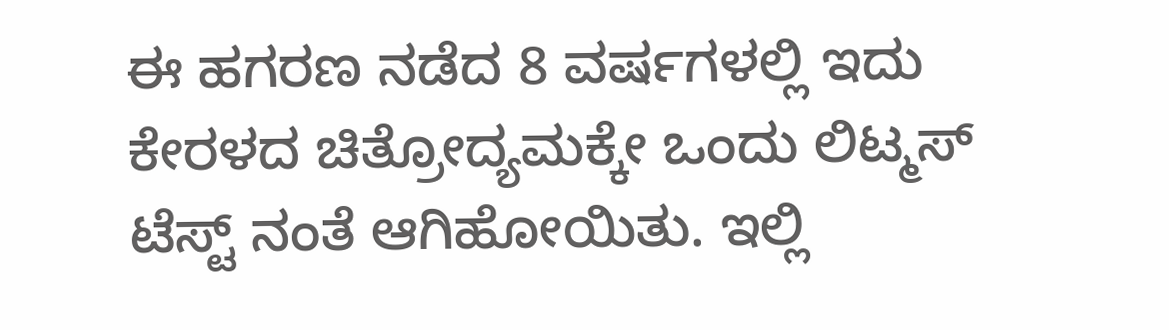ಈ ಹಗರಣ ನಡೆದ 8 ವರ್ಷಗಳಲ್ಲಿ ಇದು ಕೇರಳದ ಚಿತ್ರೋದ್ಯಮಕ್ಕೇ ಒಂದು ಲಿಟ್ಮಸ್ ಟೆಸ್ಟ್ ನಂತೆ ಆಗಿಹೋಯಿತು. ಇಲ್ಲಿ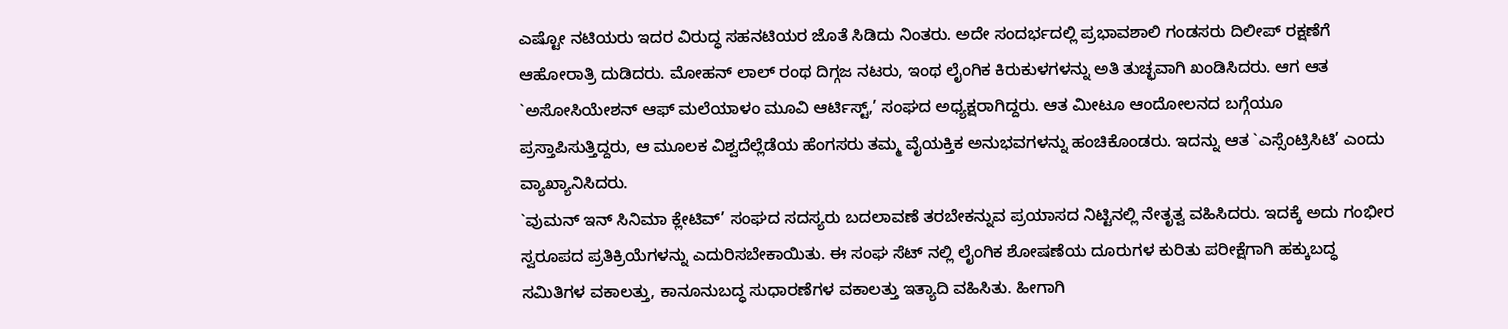ಎಷ್ಟೋ ನಟಿಯರು ಇದರ ವಿರುದ್ಧ ಸಹನಟಿಯರ ಜೊತೆ ಸಿಡಿದು ನಿಂತರು. ಅದೇ ಸಂದರ್ಭದಲ್ಲಿ ಪ್ರಭಾವಶಾಲಿ ಗಂಡಸರು ದಿಲೀಪ್ ರಕ್ಷಣೆಗೆ ಆಹೋರಾತ್ರಿ ದುಡಿದರು. ಮೋಹನ್ ಲಾಲ್ ರಂಥ ದಿಗ್ಗಜ ನಟರು, ಇಂಥ ಲೈಂಗಿಕ ಕಿರುಕುಳಗಳನ್ನು ಅತಿ ತುಚ್ಛವಾಗಿ ಖಂಡಿಸಿದರು. ಆಗ ಆತ `ಅಸೋಸಿಯೇಶನ್ ಆಫ್ ಮಲೆಯಾಳಂ ಮೂವಿ ಆರ್ಟಿಸ್ಟ್,’ ಸಂಘದ ಅಧ್ಯಕ್ಷರಾಗಿದ್ದರು. ಆತ ಮೀಟೂ ಆಂದೋಲನದ ಬಗ್ಗೆಯೂ ಪ್ರಸ್ತಾಪಿಸುತ್ತಿದ್ದರು, ಆ ಮೂಲಕ ವಿಶ್ವದೆಲ್ಲೆಡೆಯ ಹೆಂಗಸರು ತಮ್ಮ ವೈಯಕ್ತಿಕ ಅನುಭವಗಳನ್ನು ಹಂಚಿಕೊಂಡರು. ಇದನ್ನು ಆತ `ಎಸ್ಸೆಂಟ್ರಿಸಿಟಿ’ ಎಂದು ವ್ಯಾಖ್ಯಾನಿಸಿದರು.
`ವುಮನ್ ಇನ್ ಸಿನಿಮಾ ಕ್ಲೇಟಿವ್’ ಸಂಘದ ಸದಸ್ಯರು ಬದಲಾವಣೆ ತರಬೇಕನ್ನುವ ಪ್ರಯಾಸದ ನಿಟ್ಟಿನಲ್ಲಿ ನೇತೃತ್ವ ವಹಿಸಿದರು. ಇದಕ್ಕೆ ಅದು ಗಂಭೀರ ಸ್ವರೂಪದ ಪ್ರತಿಕ್ರಿಯೆಗಳನ್ನು ಎದುರಿಸಬೇಕಾಯಿತು. ಈ ಸಂಘ ಸೆಟ್ ನಲ್ಲಿ ಲೈಂಗಿಕ ಶೋಷಣೆಯ ದೂರುಗಳ ಕುರಿತು ಪರೀಕ್ಷೆಗಾಗಿ ಹಕ್ಕುಬದ್ಧ ಸಮಿತಿಗಳ ವಕಾಲತ್ತು, ಕಾನೂನುಬದ್ಧ ಸುಧಾರಣೆಗಳ ವಕಾಲತ್ತು ಇತ್ಯಾದಿ ವಹಿಸಿತು. ಹೀಗಾಗಿ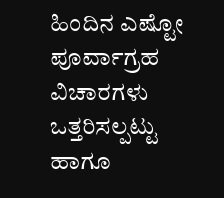ಹಿಂದಿನ ಎಷ್ಟೋ ಪೂರ್ವಾಗ್ರಹ ವಿಚಾರಗಳು ಒತ್ತರಿಸಲ್ಪಟ್ಟು ಹಾಗೂ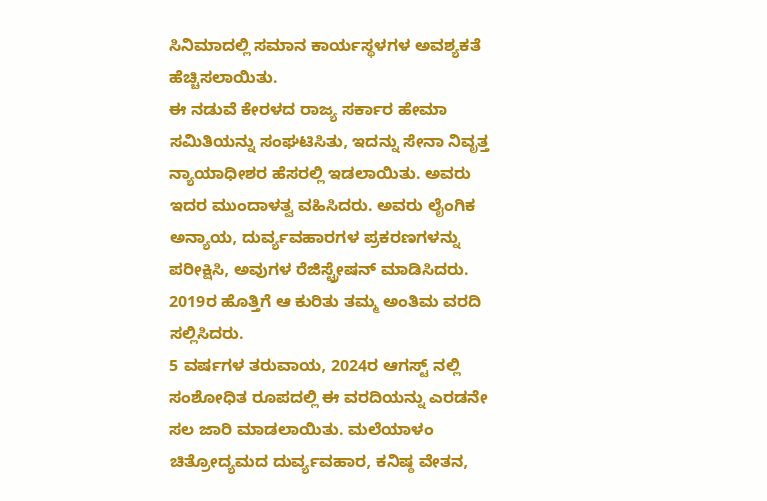ಸಿನಿಮಾದಲ್ಲಿ ಸಮಾನ ಕಾರ್ಯಸ್ಥಳಗಳ ಅವಶ್ಯಕತೆ ಹೆಚ್ಚಿಸಲಾಯಿತು.
ಈ ನಡುವೆ ಕೇರಳದ ರಾಜ್ಯ ಸರ್ಕಾರ ಹೇಮಾ ಸಮಿತಿಯನ್ನು ಸಂಘಟಿಸಿತು, ಇದನ್ನು ಸೇನಾ ನಿವೃತ್ತ ನ್ಯಾಯಾಧೀಶರ ಹೆಸರಲ್ಲಿ ಇಡಲಾಯಿತು. ಅವರು ಇದರ ಮುಂದಾಳತ್ವ ವಹಿಸಿದರು. ಅವರು ಲೈಂಗಿಕ ಅನ್ಯಾಯ, ದುರ್ವ್ಯವಹಾರಗಳ ಪ್ರಕರಣಗಳನ್ನು ಪರೀಕ್ಷಿಸಿ, ಅವುಗಳ ರೆಜಿಸ್ಟ್ರೇಷನ್ ಮಾಡಿಸಿದರು. 2019ರ ಹೊತ್ತಿಗೆ ಆ ಕುರಿತು ತಮ್ಮ ಅಂತಿಮ ವರದಿ ಸಲ್ಲಿಸಿದರು.
5 ವರ್ಷಗಳ ತರುವಾಯ, 2024ರ ಆಗಸ್ಟ್ ನಲ್ಲಿ ಸಂಶೋಧಿತ ರೂಪದಲ್ಲಿ ಈ ವರದಿಯನ್ನು ಎರಡನೇ ಸಲ ಜಾರಿ ಮಾಡಲಾಯಿತು. ಮಲೆಯಾಳಂ ಚಿತ್ರೋದ್ಯಮದ ದುರ್ವ್ಯವಹಾರ, ಕನಿಷ್ಠ ವೇತನ,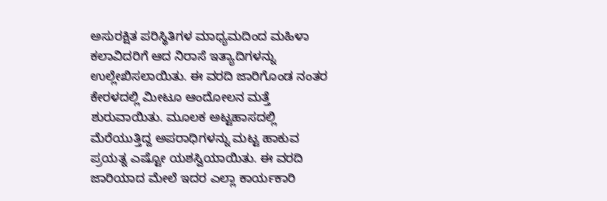ಅಸುರಕ್ಷಿತ ಪರಿಸ್ಥಿತಿಗಳ ಮಾಧ್ಯಮದಿಂದ ಮಹಿಳಾ ಕಲಾವಿದರಿಗೆ ಆದ ನಿರಾಸೆ ಇತ್ಯಾದಿಗಳನ್ನು ಉಲ್ಲೇಖಿಸಲಾಯಿತು. ಈ ವರದಿ ಜಾರಿಗೊಂಡ ನಂತರ ಕೇರಳದಲ್ಲಿ ಮೀಟೂ ಆಂದೋಲನ ಮತ್ತೆ ಶುರುವಾಯಿತು. ಮೂಲಕ ಅಟ್ಟಹಾಸದಲ್ಲಿ ಮೆರೆಯುತ್ತಿದ್ದ ಅಪರಾಧಿಗಳನ್ನು ಮಟ್ಟ ಹಾಕುವ ಪ್ರಯತ್ನ ಎಷ್ಟೋ ಯಶಸ್ವಿಯಾಯಿತು. ಈ ವರದಿ ಜಾರಿಯಾದ ಮೇಲೆ ಇದರ ಎಲ್ಲಾ ಕಾರ್ಯಕಾರಿ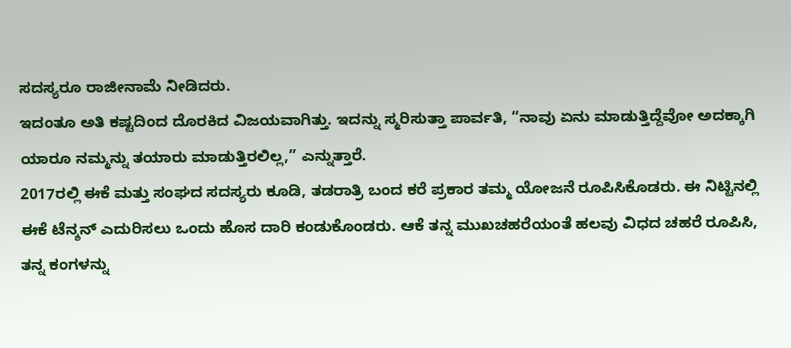ಸದಸ್ಯರೂ ರಾಜೀನಾಮೆ ನೀಡಿದರು.
ಇದಂತೂ ಅತಿ ಕಷ್ಟದಿಂದ ದೊರಕಿದ ವಿಜಯವಾಗಿತ್ತು. ಇದನ್ನು ಸ್ಮರಿಸುತ್ತಾ ಪಾರ್ವತಿ, “ನಾವು ಏನು ಮಾಡುತ್ತಿದ್ದೆವೋ ಅದಕ್ಕಾಗಿ ಯಾರೂ ನಮ್ಮನ್ನು ತಯಾರು ಮಾಡುತ್ತಿರಲಿಲ್ಲ,” ಎನ್ನುತ್ತಾರೆ.
2017ರಲ್ಲಿ ಈಕೆ ಮತ್ತು ಸಂಘದ ಸದಸ್ಯರು ಕೂಡಿ, ತಡರಾತ್ರಿ ಬಂದ ಕರೆ ಪ್ರಕಾರ ತಮ್ಮ ಯೋಜನೆ ರೂಪಿಸಿಕೊಡರು. ಈ ನಿಟ್ಟಿನಲ್ಲಿ ಈಕೆ ಟೆನ್ಶನ್ ಎದುರಿಸಲು ಒಂದು ಹೊಸ ದಾರಿ ಕಂಡುಕೊಂಡರು. ಆಕೆ ತನ್ನ ಮುಖಚಹರೆಯಂತೆ ಹಲವು ವಿಧದ ಚಹರೆ ರೂಪಿಸಿ, ತನ್ನ ಕಂಗಳನ್ನು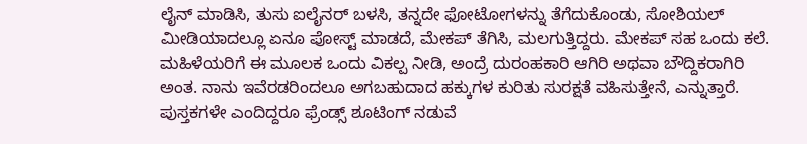ಲೈನ್ ಮಾಡಿಸಿ, ತುಸು ಐಲೈನರ್ ಬಳಸಿ, ತನ್ನದೇ ಫೋಟೋಗಳನ್ನು ತೆಗೆದುಕೊಂಡು, ಸೋಶಿಯಲ್ ಮೀಡಿಯಾದಲ್ಲೂ ಏನೂ ಪೋಸ್ಟ್ ಮಾಡದೆ, ಮೇಕಪ್ ತೆಗಿಸಿ, ಮಲಗುತ್ತಿದ್ದರು. ಮೇಕಪ್ ಸಹ ಒಂದು ಕಲೆ. ಮಹಿಳೆಯರಿಗೆ ಈ ಮೂಲಕ ಒಂದು ವಿಕಲ್ಪ ನೀಡಿ, ಅಂದ್ರೆ ದುರಂಹಕಾರಿ ಆಗಿರಿ ಅಥವಾ ಬೌದ್ದಿಕರಾಗಿರಿ ಅಂತ. ನಾನು ಇವೆರಡರಿಂದಲೂ ಅಗಬಹುದಾದ ಹಕ್ಕುಗಳ ಕುರಿತು ಸುರಕ್ಷತೆ ವಹಿಸುತ್ತೇನೆ, ಎನ್ನುತ್ತಾರೆ.
ಪುಸ್ತಕಗಳೇ ಎಂದಿದ್ದರೂ ಫ್ರೆಂಡ್ಸ್ ಶೂಟಿಂಗ್ ನಡುವೆ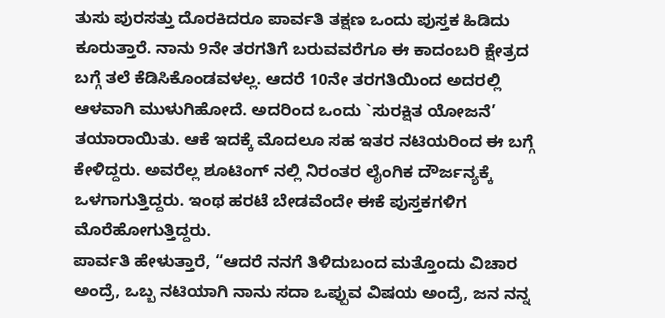ತುಸು ಪುರಸತ್ತು ದೊರಕಿದರೂ ಪಾರ್ವತಿ ತಕ್ಷಣ ಒಂದು ಪುಸ್ತಕ ಹಿಡಿದು ಕೂರುತ್ತಾರೆ. ನಾನು 9ನೇ ತರಗತಿಗೆ ಬರುವವರೆಗೂ ಈ ಕಾದಂಬರಿ ಕ್ಷೇತ್ರದ ಬಗ್ಗೆ ತಲೆ ಕೆಡಿಸಿಕೊಂಡವಳಲ್ಲ. ಆದರೆ 10ನೇ ತರಗತಿಯಿಂದ ಅದರಲ್ಲಿ ಆಳವಾಗಿ ಮುಳುಗಿಹೋದೆ. ಅದರಿಂದ ಒಂದು `ಸುರಕ್ಷಿತ ಯೋಜನೆ’ ತಯಾರಾಯಿತು. ಆಕೆ ಇದಕ್ಕೆ ಮೊದಲೂ ಸಹ ಇತರ ನಟಿಯರಿಂದ ಈ ಬಗ್ಗೆ ಕೇಳಿದ್ದರು. ಅವರೆಲ್ಲ ಶೂಟಿಂಗ್ ನಲ್ಲಿ ನಿರಂತರ ಲೈಂಗಿಕ ದೌರ್ಜನ್ಯಕ್ಕೆ ಒಳಗಾಗುತ್ತಿದ್ದರು. ಇಂಥ ಹರಟೆ ಬೇಡವೆಂದೇ ಈಕೆ ಪುಸ್ತಕಗಳಿಗ ಮೊರೆಹೋಗುತ್ತಿದ್ದರು.
ಪಾರ್ವತಿ ಹೇಳುತ್ತಾರೆ, “ಆದರೆ ನನಗೆ ತಿಳಿದುಬಂದ ಮತ್ತೊಂದು ವಿಚಾರ ಅಂದ್ರೆ, ಒಬ್ಬ ನಟಿಯಾಗಿ ನಾನು ಸದಾ ಒಪ್ಪುವ ವಿಷಯ ಅಂದ್ರೆ, ಜನ ನನ್ನ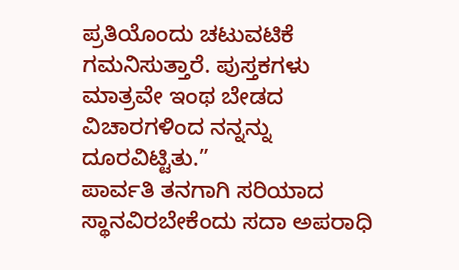ಪ್ರತಿಯೊಂದು ಚಟುವಟಿಕೆ ಗಮನಿಸುತ್ತಾರೆ. ಪುಸ್ತಕಗಳು ಮಾತ್ರವೇ ಇಂಥ ಬೇಡದ ವಿಚಾರಗಳಿಂದ ನನ್ನನ್ನು ದೂರವಿಟ್ಟಿತು.”
ಪಾರ್ವತಿ ತನಗಾಗಿ ಸರಿಯಾದ ಸ್ಥಾನವಿರಬೇಕೆಂದು ಸದಾ ಅಪರಾಧಿ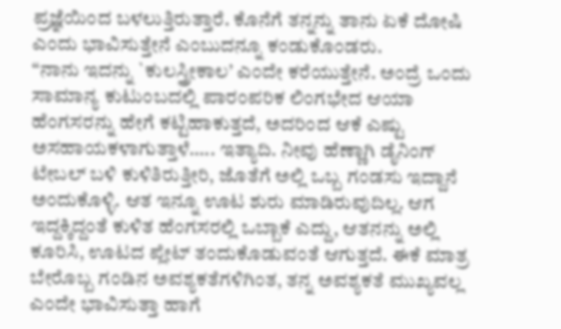ಪ್ರಜ್ಞೆಯಿಂದ ಬಳಲುತ್ತಿರುತ್ತಾರೆ. ಕೊನೆಗೆ ತನ್ನನ್ನು ತಾನು ಏಕೆ ದೋಷಿ ಎಂದು ಭಾವಿಸುತ್ತೇನೆ ಎಂಬುದನ್ನೂ ಕಂಡುಕೊಂಡರು.
“ನಾನು ಇದನ್ನು `ಕುಲಸ್ತ್ರೀಕಾಲ’ ಎಂದೇ ಕರೆಯುತ್ತೇನೆ. ಅಂದ್ರೆ ಒಂದು ಸಾಮಾನ್ಯ ಕುಟುಂಬದಲ್ಲಿ ಪಾರಂಪರಿಕ ಲಿಂಗಭೇದ ಆಯಾ ಹೆಂಗಸರನ್ನು ಹೇಗೆ ಕಟ್ಟಿಹಾಕುತ್ತದೆ, ಅದರಿಂದ ಆಕೆ ಎಷ್ಟು ಅಸಹಾಯಕಳಾಗುತ್ತಾಳೆ….. ಇತ್ಯಾದಿ. ನೀವು ಹೆಣ್ಣಾಗಿ ಡೈನಿಂಗ್ ಟೇಬಲ್ ಬಳಿ ಕುಳಿತಿರುತ್ತೀರಿ, ಜೊತೆಗೆ ಅಲ್ಲಿ ಒಬ್ಬ ಗಂಡಸು ಇದ್ದಾನೆ ಅಂದುಕೊಳ್ಳಿ. ಆತ ಇನ್ನೂ ಊಟ ಶುರು ಮಾಡಿರುವುದಿಲ್ಲ. ಆಗ ಇದ್ದಕ್ಕಿದ್ದಂತೆ ಕುಳಿತ ಹೆಂಗಸರಲ್ಲಿ ಒಬ್ಬಾಕೆ ಎದ್ದು, ಆತನನ್ನು ಅಲ್ಲಿ ಕೂರಿಸಿ, ಊಟದ ಪ್ಲೇಟ್ ತಂದುಕೊಡುವಂತೆ ಆಗುತ್ತದೆ. ಈಕೆ ಮಾತ್ರ ಬೇರೊಬ್ಬ ಗಂಡಿನ ಅವಶ್ಯಕತೆಗಳಿಗಿಂತ, ತನ್ನ ಅವಶ್ಯಕತೆ ಮುಖ್ಯವಲ್ಲ ಎಂದೇ ಭಾವಿಸುತ್ತಾ ಹಾಗೆ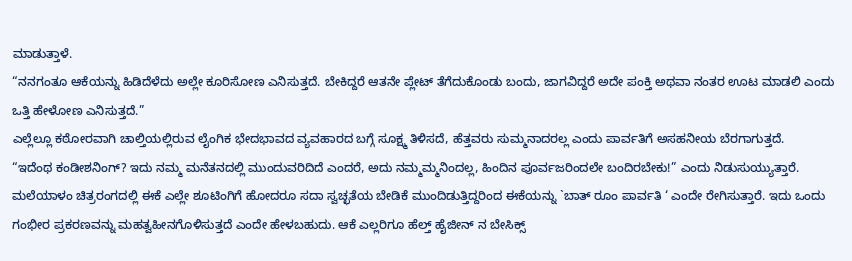ಮಾಡುತ್ತಾಳೆ.
“ನನಗಂತೂ ಆಕೆಯನ್ನು ಹಿಡಿದೆಳೆದು ಅಲ್ಲೇ ಕೂರಿಸೋಣ ಎನಿಸುತ್ತದೆ. ಬೇಕಿದ್ದರೆ ಆತನೇ ಪ್ಲೇಟ್ ತೆಗೆದುಕೊಂಡು ಬಂದು, ಜಾಗವಿದ್ದರೆ ಅದೇ ಪಂಕ್ತಿ ಅಥವಾ ನಂತರ ಊಟ ಮಾಡಲಿ ಎಂದು ಒತ್ತಿ ಹೇಳೋಣ ಎನಿಸುತ್ತದೆ.”
ಎಲ್ಲೆಲ್ಲೂ ಕಠೋರವಾಗಿ ಚಾಲ್ತಿಯಲ್ಲಿರುವ ಲೈಂಗಿಕ ಭೇದಭಾವದ ವ್ಯವಹಾರದ ಬಗ್ಗೆ ಸೂಕ್ಷ್ಮ ತಿಳಿಸದೆ, ಹೆತ್ತವರು ಸುಮ್ಮನಾದರಲ್ಲ ಎಂದು ಪಾರ್ವತಿಗೆ ಅಸಹನೀಯ ಬೆರಗಾಗುತ್ತದೆ.
“ಇದೆಂಥ ಕಂಡೀಶನಿಂಗ್? ಇದು ನಮ್ಮ ಮನೆತನದಲ್ಲಿ ಮುಂದುವರಿದಿದೆ ಎಂದರೆ, ಅದು ನಮ್ಮಮ್ಮನಿಂದಲ್ಲ, ಹಿಂದಿನ ಪೂರ್ವಜರಿಂದಲೇ ಬಂದಿರಬೇಕು!” ಎಂದು ನಿಡುಸುಯ್ಯುತ್ತಾರೆ.
ಮಲೆಯಾಳಂ ಚಿತ್ರರಂಗದಲ್ಲಿ ಈಕೆ ಎಲ್ಲೇ ಶೂಟಿಂಗಿಗೆ ಹೋದರೂ ಸದಾ ಸ್ವಚ್ಛತೆಯ ಬೇಡಿಕೆ ಮುಂದಿಡುತ್ತಿದ್ದರಿಂದ ಈಕೆಯನ್ನು `ಬಾತ್ ರೂಂ ಪಾರ್ವತಿ ‘ ಎಂದೇ ರೇಗಿಸುತ್ತಾರೆ. ಇದು ಒಂದು ಗಂಭೀರ ಪ್ರಕರಣವನ್ನು ಮಹತ್ವಹೀನಗೊಳಿಸುತ್ತದೆ ಎಂದೇ ಹೇಳಬಹುದು. ಆಕೆ ಎಲ್ಲರಿಗೂ ಹೆಲ್ತ್ ಹೈಜೀನ್ ನ ಬೇಸಿಕ್ಸ್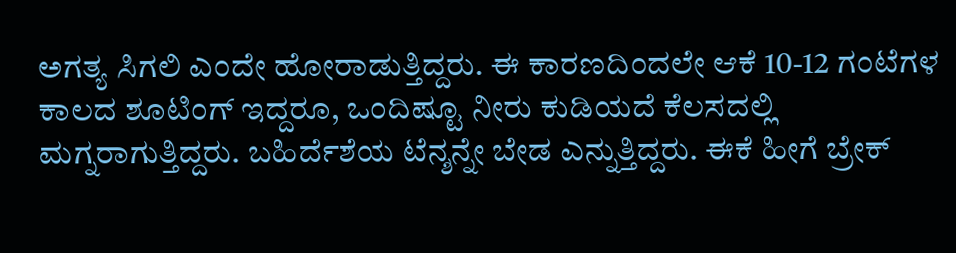ಅಗತ್ಯ ಸಿಗಲಿ ಎಂದೇ ಹೋರಾಡುತ್ತಿದ್ದರು. ಈ ಕಾರಣದಿಂದಲೇ ಆಕೆ 10-12 ಗಂಟೆಗಳ ಕಾಲದ ಶೂಟಿಂಗ್ ಇದ್ದರೂ, ಒಂದಿಷ್ಟೂ ನೀರು ಕುಡಿಯದೆ ಕೆಲಸದಲ್ಲಿ ಮಗ್ನರಾಗುತ್ತಿದ್ದರು. ಬಹಿರ್ದೆಶೆಯ ಟೆನ್ಶನ್ನೇ ಬೇಡ ಎನ್ನುತ್ತಿದ್ದರು. ಈಕೆ ಹೀಗೆ ಬ್ರೇಕ್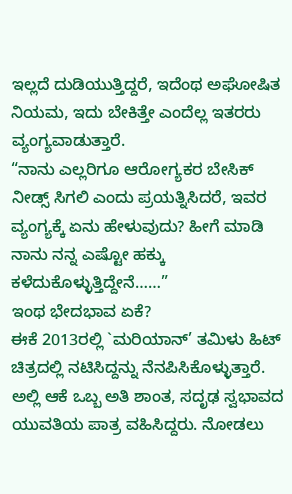ಇಲ್ಲದೆ ದುಡಿಯುತ್ತಿದ್ದರೆ, ಇದೆಂಥ ಅಘೋಷಿತ ನಿಯಮ, ಇದು ಬೇಕಿತ್ತೇ ಎಂದೆಲ್ಲ ಇತರರು ವ್ಯಂಗ್ಯವಾಡುತ್ತಾರೆ.
“ನಾನು ಎಲ್ಲರಿಗೂ ಆರೋಗ್ಯಕರ ಬೇಸಿಕ್ ನೀಡ್ಸ್ ಸಿಗಲಿ ಎಂದು ಪ್ರಯತ್ನಿಸಿದರೆ, ಇವರ ವ್ಯಂಗ್ಯಕ್ಕೆ ಏನು ಹೇಳುವುದು? ಹೀಗೆ ಮಾಡಿ ನಾನು ನನ್ನ ಎಷ್ಟೋ ಹಕ್ಕು ಕಳೆದುಕೊಳ್ಳುತ್ತಿದ್ದೇನೆ……”
ಇಂಥ ಭೇದಭಾವ ಏಕೆ?
ಈಕೆ 2013ರಲ್ಲಿ `ಮರಿಯಾನ್’ ತಮಿಳು ಹಿಟ್ ಚಿತ್ರದಲ್ಲಿ ನಟಿಸಿದ್ದನ್ನು ನೆನಪಿಸಿಕೊಳ್ಳುತ್ತಾರೆ. ಅಲ್ಲಿ ಆಕೆ ಒಬ್ಬ ಅತಿ ಶಾಂತ, ಸದೃಢ ಸ್ವಭಾವದ ಯುವತಿಯ ಪಾತ್ರ ವಹಿಸಿದ್ದರು. ನೋಡಲು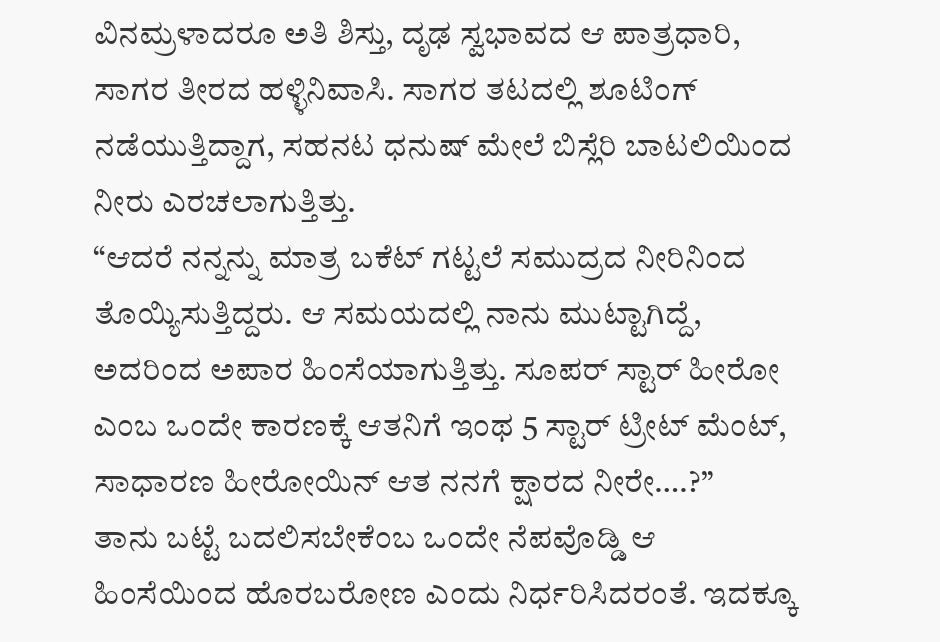ವಿನಮ್ರಳಾದರೂ ಅತಿ ಶಿಸ್ತು, ದೃಢ ಸ್ವಭಾವದ ಆ ಪಾತ್ರಧಾರಿ, ಸಾಗರ ತೀರದ ಹಳ್ಳಿನಿವಾಸಿ. ಸಾಗರ ತಟದಲ್ಲಿ ಶೂಟಿಂಗ್ ನಡೆಯುತ್ತಿದ್ದಾಗ, ಸಹನಟ ಧನುಷ್ ಮೇಲೆ ಬಿಸ್ಲೆರಿ ಬಾಟಲಿಯಿಂದ ನೀರು ಎರಚಲಾಗುತ್ತಿತ್ತು.
“ಆದರೆ ನನ್ನನ್ನು ಮಾತ್ರ ಬಕೆಟ್ ಗಟ್ಟಲೆ ಸಮುದ್ರದ ನೀರಿನಿಂದ ತೊಯ್ಯಿಸುತ್ತಿದ್ದರು. ಆ ಸಮಯದಲ್ಲಿ ನಾನು ಮುಟ್ಟಾಗಿದ್ದೆ, ಅದರಿಂದ ಅಪಾರ ಹಿಂಸೆಯಾಗುತ್ತಿತ್ತು. ಸೂಪರ್ ಸ್ಟಾರ್ ಹೀರೋ ಎಂಬ ಒಂದೇ ಕಾರಣಕ್ಕೆ ಆತನಿಗೆ ಇಂಥ 5 ಸ್ಟಾರ್ ಟ್ರೀಟ್ ಮೆಂಟ್, ಸಾಧಾರಣ ಹೀರೋಯಿನ್ ಆತ ನನಗೆ ಕ್ಷಾರದ ನೀರೇ….?”
ತಾನು ಬಟ್ಟೆ ಬದಲಿಸಬೇಕೆಂಬ ಒಂದೇ ನೆಪವೊಡ್ಡಿ ಆ ಹಿಂಸೆಯಿಂದ ಹೊರಬರೋಣ ಎಂದು ನಿರ್ಧರಿಸಿದರಂತೆ. ಇದಕ್ಕೂ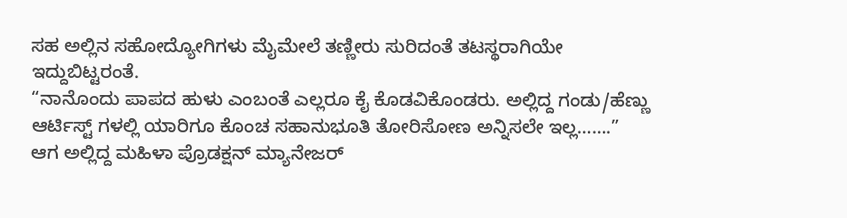ಸಹ ಅಲ್ಲಿನ ಸಹೋದ್ಯೋಗಿಗಳು ಮೈಮೇಲೆ ತಣ್ಣೀರು ಸುರಿದಂತೆ ತಟಸ್ಥರಾಗಿಯೇ ಇದ್ದುಬಿಟ್ಟರಂತೆ.
“ನಾನೊಂದು ಪಾಪದ ಹುಳು ಎಂಬಂತೆ ಎಲ್ಲರೂ ಕೈ ಕೊಡವಿಕೊಂಡರು. ಅಲ್ಲಿದ್ದ ಗಂಡು/ಹೆಣ್ಣು ಆರ್ಟಿಸ್ಟ್ ಗಳಲ್ಲಿ ಯಾರಿಗೂ ಕೊಂಚ ಸಹಾನುಭೂತಿ ತೋರಿಸೋಣ ಅನ್ನಿಸಲೇ ಇಲ್ಲ…….”
ಆಗ ಅಲ್ಲಿದ್ದ ಮಹಿಳಾ ಪ್ರೊಡಕ್ಷನ್ ಮ್ಯಾನೇಜರ್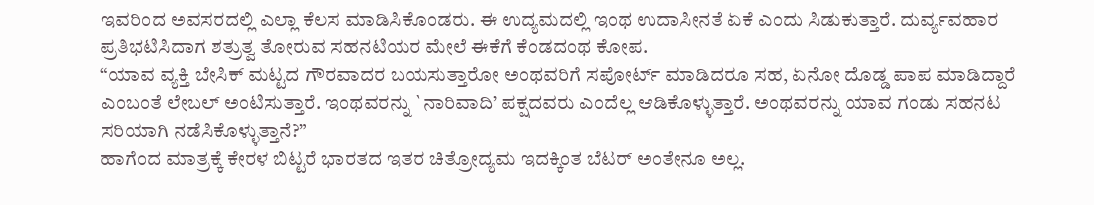ಇವರಿಂದ ಅವಸರದಲ್ಲಿ ಎಲ್ಲಾ ಕೆಲಸ ಮಾಡಿಸಿಕೊಂಡರು. ಈ ಉದ್ಯಮದಲ್ಲಿ ಇಂಥ ಉದಾಸೀನತೆ ಏಕೆ ಎಂದು ಸಿಡುಕುತ್ತಾರೆ. ದುರ್ವ್ಯವಹಾರ ಪ್ರತಿಭಟಿಸಿದಾಗ ಶತ್ರುತ್ವ ತೋರುವ ಸಹನಟಿಯರ ಮೇಲೆ ಈಕೆಗೆ ಕೆಂಡದಂಥ ಕೋಪ.
“ಯಾವ ವ್ಯಕ್ತಿ ಬೇಸಿಕ್ ಮಟ್ಟದ ಗೌರವಾದರ ಬಯಸುತ್ತಾರೋ ಅಂಥವರಿಗೆ ಸಪೋರ್ಟ್ ಮಾಡಿದರೂ ಸಹ, ಏನೋ ದೊಡ್ಡ ಪಾಪ ಮಾಡಿದ್ದಾರೆ ಎಂಬಂತೆ ಲೇಬಲ್ ಅಂಟಿಸುತ್ತಾರೆ. ಇಂಥವರನ್ನು `ನಾರಿವಾದಿ’ ಪಕ್ಷದವರು ಎಂದೆಲ್ಲ ಆಡಿಕೊಳ್ಳುತ್ತಾರೆ. ಅಂಥವರನ್ನು ಯಾವ ಗಂಡು ಸಹನಟ ಸರಿಯಾಗಿ ನಡೆಸಿಕೊಳ್ಳುತ್ತಾನೆ?”
ಹಾಗೆಂದ ಮಾತ್ರಕ್ಕೆ ಕೇರಳ ಬಿಟ್ಟರೆ ಭಾರತದ ಇತರ ಚಿತ್ರೋದ್ಯಮ ಇದಕ್ಕಿಂತ ಬೆಟರ್ ಅಂತೇನೂ ಅಲ್ಲ.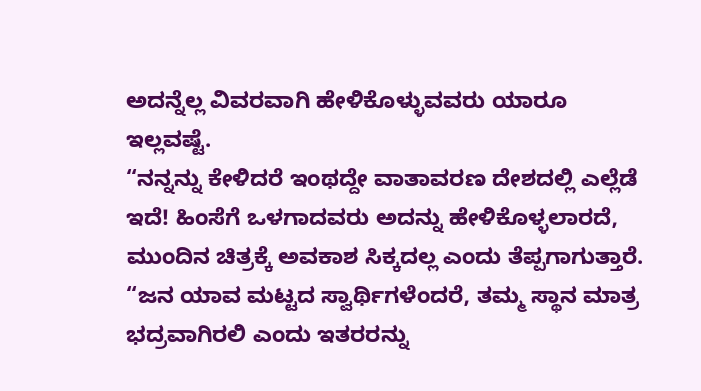ಅದನ್ನೆಲ್ಲ ವಿವರವಾಗಿ ಹೇಳಿಕೊಳ್ಳುವವರು ಯಾರೂ ಇಲ್ಲವಷ್ಟೆ.
“ನನ್ನನ್ನು ಕೇಳಿದರೆ ಇಂಥದ್ದೇ ವಾತಾವರಣ ದೇಶದಲ್ಲಿ ಎಲ್ಲೆಡೆ ಇದೆ! ಹಿಂಸೆಗೆ ಒಳಗಾದವರು ಅದನ್ನು ಹೇಳಿಕೊಳ್ಳಲಾರದೆ, ಮುಂದಿನ ಚಿತ್ರಕ್ಕೆ ಅವಕಾಶ ಸಿಕ್ಕದಲ್ಲ ಎಂದು ತೆಪ್ಪಗಾಗುತ್ತಾರೆ.
“ಜನ ಯಾವ ಮಟ್ಟದ ಸ್ವಾರ್ಥಿಗಳೆಂದರೆ, ತಮ್ಮ ಸ್ಥಾನ ಮಾತ್ರ ಭದ್ರವಾಗಿರಲಿ ಎಂದು ಇತರರನ್ನು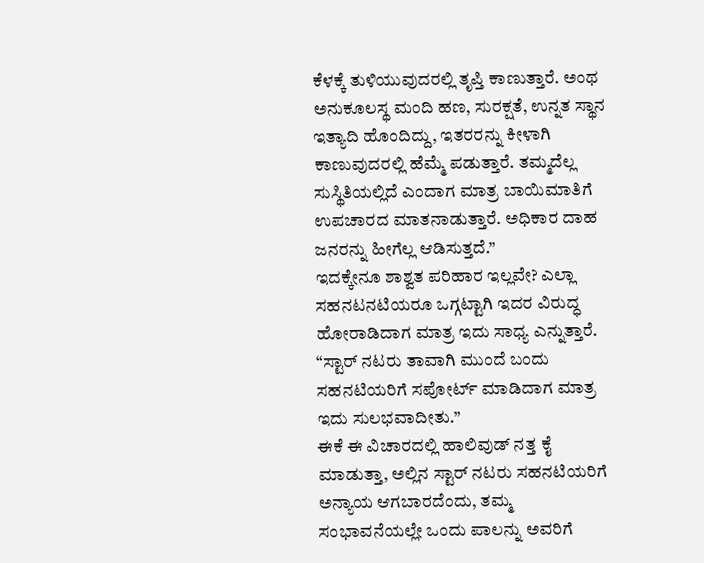ಕೆಳಕ್ಕೆ ತುಳಿಯುವುದರಲ್ಲಿ ತೃಪ್ತಿ ಕಾಣುತ್ತಾರೆ. ಅಂಥ ಅನುಕೂಲಸ್ಥ ಮಂದಿ ಹಣ, ಸುರಕ್ಷತೆ, ಉನ್ನತ ಸ್ಥಾನ ಇತ್ಯಾದಿ ಹೊಂದಿದ್ದು, ಇತರರನ್ನು ಕೀಳಾಗಿ ಕಾಣುವುದರಲ್ಲಿ ಹೆಮ್ಮೆ ಪಡುತ್ತಾರೆ. ತಮ್ಮದೆಲ್ಲ ಸುಸ್ಥಿತಿಯಲ್ಲಿದೆ ಎಂದಾಗ ಮಾತ್ರ ಬಾಯಿಮಾತಿಗೆ ಉಪಚಾರದ ಮಾತನಾಡುತ್ತಾರೆ. ಅಧಿಕಾರ ದಾಹ ಜನರನ್ನು ಹೀಗೆಲ್ಲ ಆಡಿಸುತ್ತದೆ.”
ಇದಕ್ಕೇನೂ ಶಾಶ್ವತ ಪರಿಹಾರ ಇಲ್ಲವೇ? ಎಲ್ಲಾ ಸಹನಟನಟಿಯರೂ ಒಗ್ಗಟ್ಟಾಗಿ ಇದರ ವಿರುದ್ಧ ಹೋರಾಡಿದಾಗ ಮಾತ್ರ ಇದು ಸಾಧ್ಯ ಎನ್ನುತ್ತಾರೆ.
“ಸ್ಟಾರ್ ನಟರು ತಾವಾಗಿ ಮುಂದೆ ಬಂದು ಸಹನಟಿಯರಿಗೆ ಸಪೋರ್ಟ್ ಮಾಡಿದಾಗ ಮಾತ್ರ ಇದು ಸುಲಭವಾದೀತು.”
ಈಕೆ ಈ ವಿಚಾರದಲ್ಲಿ ಹಾಲಿವುಡ್ ನತ್ತ ಕೈ ಮಾಡುತ್ತಾ, ಅಲ್ಲಿನ ಸ್ಟಾರ್ ನಟರು ಸಹನಟಿಯರಿಗೆ ಅನ್ಯಾಯ ಆಗಬಾರದೆಂದು, ತಮ್ಮ ಸಂಭಾವನೆಯಲ್ಲೇ ಒಂದು ಪಾಲನ್ನು ಅವರಿಗೆ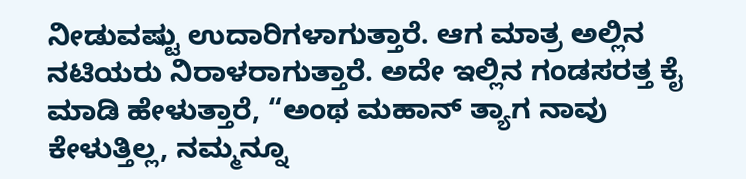ನೀಡುವಷ್ಟು ಉದಾರಿಗಳಾಗುತ್ತಾರೆ. ಆಗ ಮಾತ್ರ ಅಲ್ಲಿನ ನಟಿಯರು ನಿರಾಳರಾಗುತ್ತಾರೆ. ಅದೇ ಇಲ್ಲಿನ ಗಂಡಸರತ್ತ ಕೈ ಮಾಡಿ ಹೇಳುತ್ತಾರೆ, “ಅಂಥ ಮಹಾನ್ ತ್ಯಾಗ ನಾವು ಕೇಳುತ್ತಿಲ್ಲ, ನಮ್ಮನ್ನೂ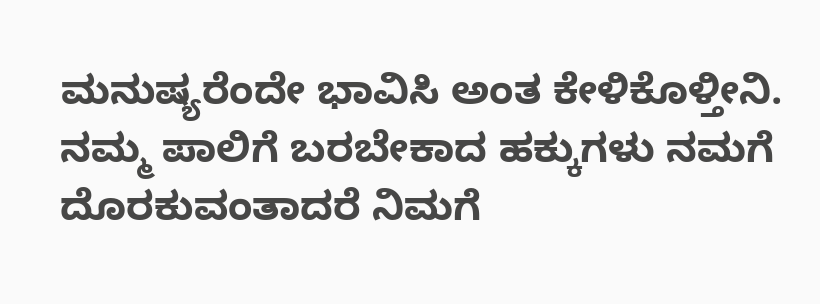ಮನುಷ್ಯರೆಂದೇ ಭಾವಿಸಿ ಅಂತ ಕೇಳಿಕೊಳ್ತೀನಿ. ನಮ್ಮ ಪಾಲಿಗೆ ಬರಬೇಕಾದ ಹಕ್ಕುಗಳು ನಮಗೆ ದೊರಕುವಂತಾದರೆ ನಿಮಗೆ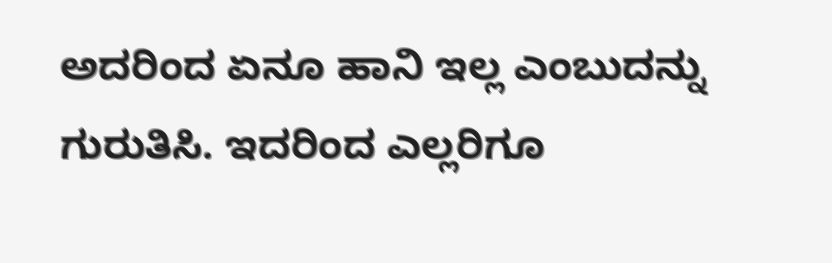ಅದರಿಂದ ಏನೂ ಹಾನಿ ಇಲ್ಲ ಎಂಬುದನ್ನು ಗುರುತಿಸಿ. ಇದರಿಂದ ಎಲ್ಲರಿಗೂ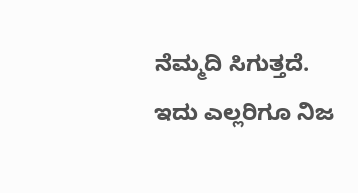ನೆಮ್ಮದಿ ಸಿಗುತ್ತದೆ. ಇದು ಎಲ್ಲರಿಗೂ ನಿಜ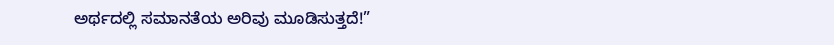ಅರ್ಥದಲ್ಲಿ ಸಮಾನತೆಯ ಅರಿವು ಮೂಡಿಸುತ್ತದೆ!”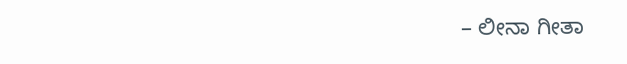– ಲೀನಾ ಗೀತಾ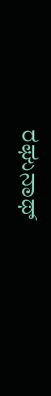ರಘುನಾಥ್